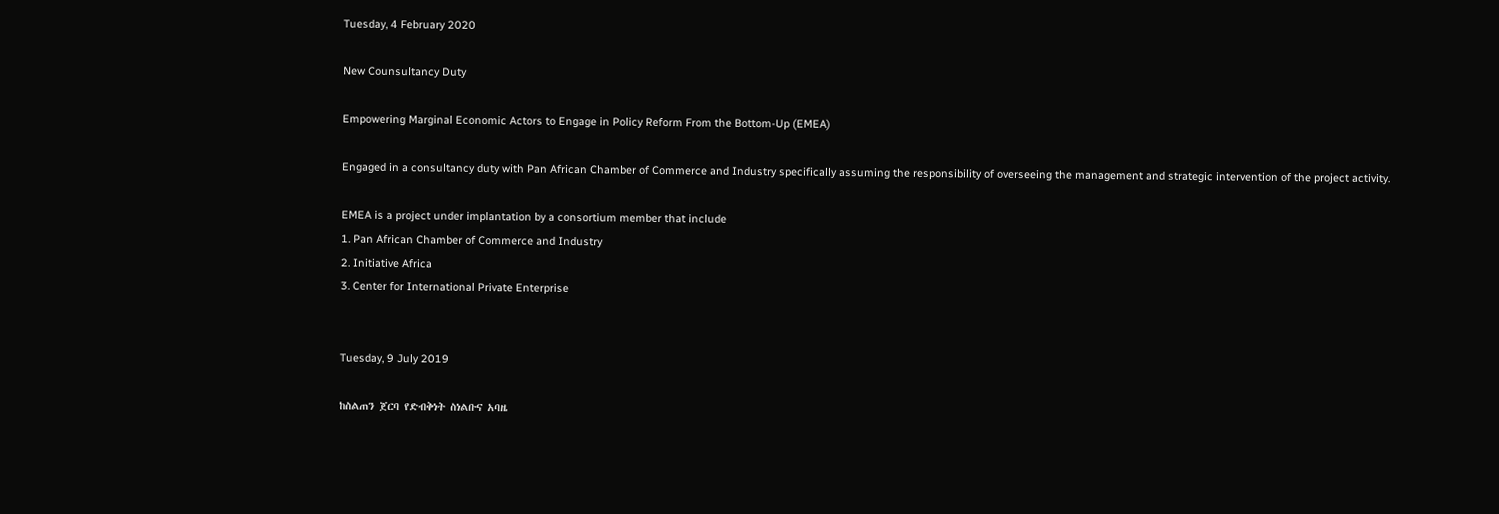Tuesday, 4 February 2020

New Counsultancy Duty

Empowering Marginal Economic Actors to Engage in Policy Reform From the Bottom-Up (EMEA)

Engaged in a consultancy duty with Pan African Chamber of Commerce and Industry specifically assuming the responsibility of overseeing the management and strategic intervention of the project activity.

EMEA is a project under implantation by a consortium member that include
1. Pan African Chamber of Commerce and Industry
2. Initiative Africa
3. Center for International Private Enterprise


Tuesday, 9 July 2019

ከስልጠን ጀርባ የድብቅነት ስነልቡና አባዜ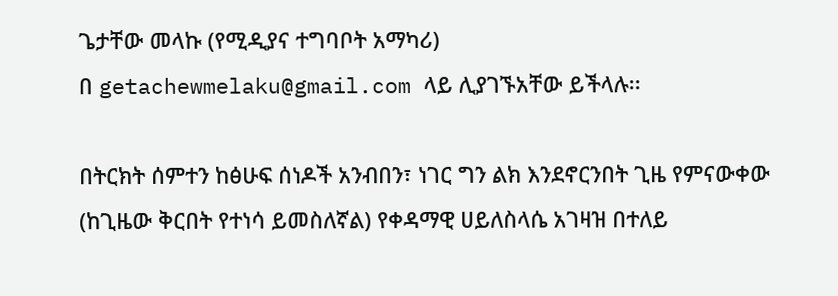ጌታቸው መላኩ (የሚዲያና ተግባቦት አማካሪ)
በ getachewmelaku@gmail.com ላይ ሊያገኙአቸው ይችላሉ፡፡

በትርክት ሰምተን ከፅሁፍ ሰነዶች አንብበን፣ ነገር ግን ልክ እንደኖርንበት ጊዜ የምናውቀው (ከጊዜው ቅርበት የተነሳ ይመስለኛል) የቀዳማዊ ሀይለስላሴ አገዛዝ በተለይ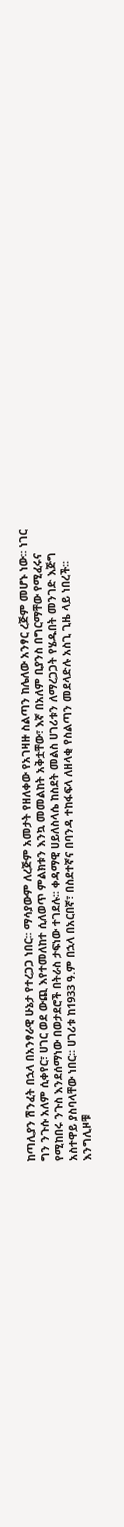ከጣሊያን ሽንፈት በኋላ በአንፃራዊ ሁኔታ የተረጋጋ ነበር፡፡ ማሳያውም ለረጅም አመታት የዘለቀው የአገዛዙ ስልጣን ከሌለው አንፃር ረጅም መሆኑ ነው፡፡ ነገር ግን ንጉሱ አለም ሲቀየር፣ ሀገር ወደ ውጪ እየተመለከተ ሲለወጥ ምልክቱን እንኳ መመልከት አቅቷቸው፣ እኛ በአለም ቢያንስ በግርማቸው የሚፈሩና የሚከበሩ ንጉስ እንደሰማነው በወታደሮች በትራስ ታፍነው ተገደሉ፡፡ ቀዳማዊ ሀይለስላሴ ከስደት መልስ ሀገሪቱን ለማረጋጋት የሄዱበት መንገድ እጅግ አስተዋይ ያስባላቸው ነበር፡፡ ሀገሪቱ ከ1933 ዓ.ም በኋላ በአርበኛ፣ በስደተኛና በባንዳ ተከፋፍላ ለዘላቂ የስልጣን መደላድሉ አስጊ ጊዜ ላይ ነበረች፡፡ እንግሊዞቹ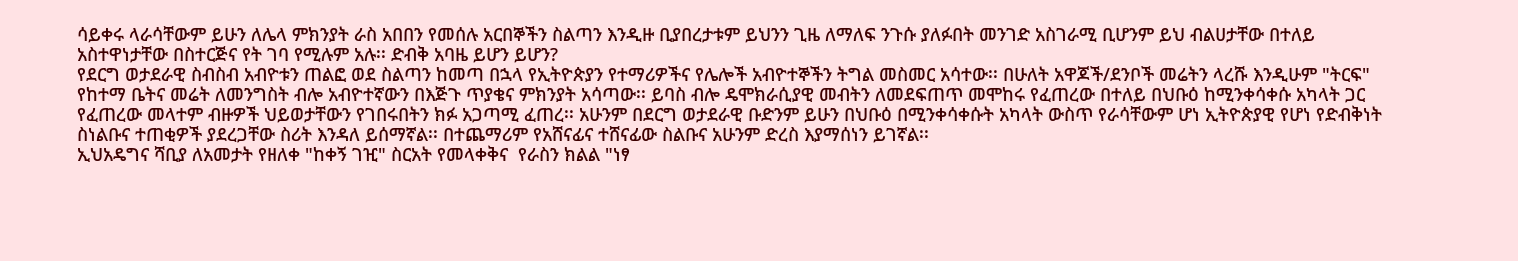ሳይቀሩ ላራሳቸውም ይሁን ለሌላ ምክንያት ራስ አበበን የመሰሉ አርበኞችን ስልጣን እንዲዙ ቢያበረታቱም ይህንን ጊዜ ለማለፍ ንጉሱ ያለፉበት መንገድ አስገራሚ ቢሆንም ይህ ብልሀታቸው በተለይ አስተዋነታቸው በስተርጅና የት ገባ የሚሉም አሉ፡፡ ድብቅ አባዜ ይሆን ይሆን?
የደርግ ወታደራዊ ስብስብ አብዮቱን ጠልፎ ወደ ስልጣን ከመጣ በኋላ የኢትዮጵያን የተማሪዎችና የሌሎች አብዮተኞችን ትግል መስመር አሳተው፡፡ በሁለት አዋጆች/ደንቦች መሬትን ላረሹ እንዲሁም "ትርፍ" የከተማ ቤትና መሬት ለመንግስት ብሎ አብዮተኛውን በእጅጉ ጥያቄና ምክንያት አሳጣው፡፡ ይባስ ብሎ ዴሞክራሲያዊ መብትን ለመደፍጠጥ መሞከሩ የፈጠረው በተለይ በህቡዕ ከሚንቀሳቀሱ አካላት ጋር የፈጠረው መላተም ብዙዎች ህይወታቸውን የገበሩበትን ክፉ አጋጣሚ ፈጠረ፡፡ አሁንም በደርግ ወታደራዊ ቡድንም ይሁን በህቡዕ በሚንቀሳቀሱት አካላት ውስጥ የራሳቸውም ሆነ ኢትዮጵያዊ የሆነ የድብቅነት ስነልቡና ተጠቂዎች ያደረጋቸው ስሪት እንዳለ ይሰማኛል፡፡ በተጨማሪም የአሸናፊና ተሸናፊው ስልቡና አሁንም ድረስ እያማሰነን ይገኛል፡፡
ኢህአዴግና ሻቢያ ለአመታት የዘለቀ "ከቀኝ ገዢ" ስርአት የመላቀቅና  የራስን ክልል "ነፃ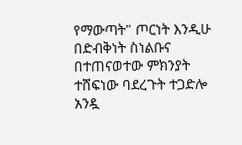የማውጣት" ጦርነት እንዲሁ በድብቅነት ስነልቡና በተጠናወተው ምክንያት ተሸፍነው ባደረጉት ተጋድሎ አንዷ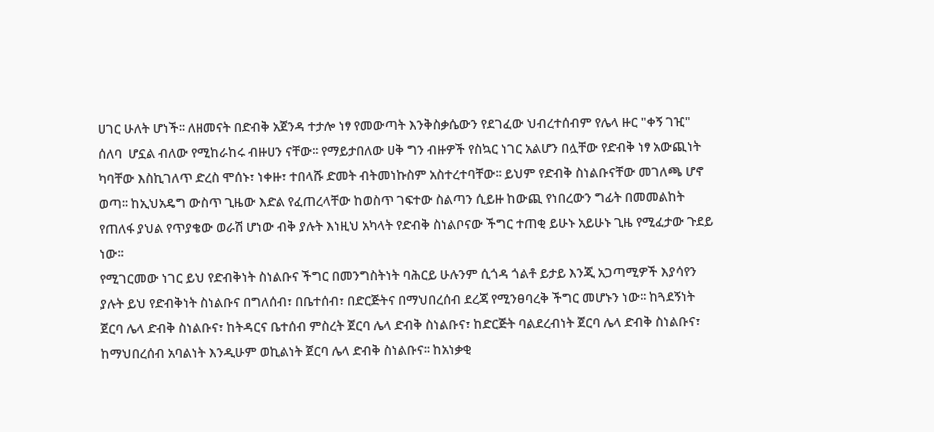ሀገር ሁለት ሆነች፡፡ ለዘመናት በድብቅ አጀንዳ ተታሎ ነፃ የመውጣት እንቅስቃሴውን የደገፈው ህብረተሰብም የሌላ ዙር "ቀኝ ገዢ" ሰለባ  ሆኗል ብለው የሚከራከሩ ብዙሀን ናቸው፡፡ የማይታበለው ሀቅ ግን ብዙዎች የስኳር ነገር አልሆን በሏቸው የድብቅ ነፃ አውጪነት ካባቸው እስኪገለጥ ድረስ ሞሰኑ፣ ነቀዙ፣ ተበላሹ ድመት ብትመነኩስም አስተረተባቸው፡፡ ይህም የድብቅ ስነልቡናቸው መገለጫ ሆኖ ወጣ፡፡ ከኢህአዴግ ውስጥ ጊዜው እድል የፈጠረላቸው ከወስጥ ገፍተው ስልጣን ሲይዙ ከውጪ የነበረውን ግፊት በመመልከት የጠለፋ ያህል የጥያቄው ወራሽ ሆነው ብቅ ያሉት እነዚህ አካላት የድብቅ ስነልቦናው ችግር ተጠቂ ይሁኑ አይሁኑ ጊዜ የሚፈታው ጉደይ ነው፡፡
የሚገርመው ነገር ይህ የድብቅነት ስነልቡና ችግር በመንግስትነት ባሕርይ ሁሉንም ሲጎዳ ጎልቶ ይታይ እንጂ አጋጣሚዎች እያሳየን ያሉት ይህ የድብቅነት ስነልቡና በግለሰብ፣ በቤተሰብ፣ በድርጅትና በማህበረሰብ ደረጃ የሚንፀባረቅ ችግር መሆኑን ነው፡፡ ከጓደኝነት ጀርባ ሌላ ድብቅ ስነልቡና፣ ከትዳርና ቤተሰብ ምስረት ጀርባ ሌላ ድብቅ ስነልቡና፣ ከድርጅት ባልደረብነት ጀርባ ሌላ ድብቅ ስነልቡና፣ ከማህበረሰብ አባልነት እንዲሁም ወኪልነት ጀርባ ሌላ ድብቅ ስነልቡና፡፡ ከአነቃቂ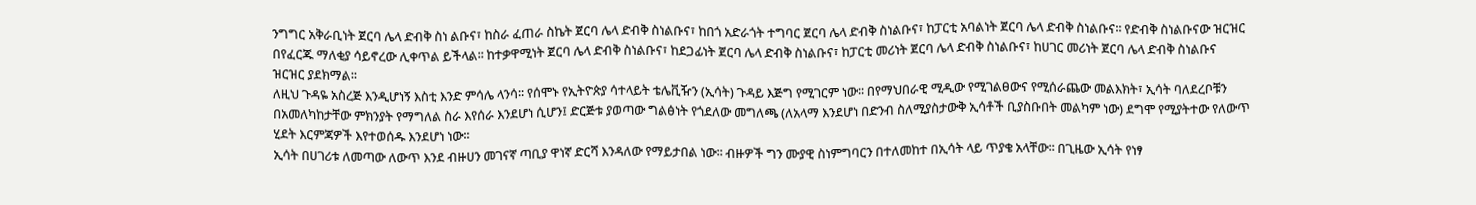ንግግር አቅራቢነት ጀርባ ሌላ ድብቅ ስነ ልቡና፣ ከስራ ፈጠራ ስኬት ጀርባ ሌላ ድብቅ ስነልቡና፣ ከበጎ አድራጎት ተግባር ጀርባ ሌላ ድብቅ ስነልቡና፣ ከፓርቲ አባልነት ጀርባ ሌላ ድብቅ ስነልቡና፡፡ የድብቅ ስነልቡናው ዝርዝር በየፈርጁ ማለቂያ ሳይኖረው ሊቀጥል ይችላል፡፡ ከተቃዋሚነት ጀርባ ሌላ ድብቅ ስነልቡና፣ ከደጋፊነት ጀርባ ሌላ ድብቅ ስነልቡና፣ ከፓርቲ መሪነት ጀርባ ሌላ ድብቅ ስነልቡና፣ ከሀገር መሪነት ጀርባ ሌላ ድብቅ ስነልቡና ዝርዝር ያደክማል፡፡
ለዚህ ጉዳዬ አስረጅ እንዲሆነኝ እስቲ እንድ ምሳሌ ላንሳ፡፡ የሰሞኑ የኢትዮጵያ ሳተላይት ቴሌቪዥን (ኢሳት) ጉዳይ እጅግ የሚገርም ነው፡፡ በየማህበራዊ ሚዲው የሚገልፀውና የሚሰራጨው መልእክት፣ ኢሳት ባለደረቦቹን በአመለካከታቸው ምክንያት የማግለል ስራ እየሰራ እንደሆነ ሲሆን፤ ድርጅቱ ያወጣው ግልፅነት የጎደለው መግለጫ (ለአላማ እንደሆነ በድንብ ስለሚያስታውቅ ኢሳቶች ቢያስቡበት መልካም ነው) ደግሞ የሚያትተው የለውጥ ሂደት እርምጃዎች እየተወሰዱ እንደሆነ ነው፡፡
ኢሳት በሀገሪቱ ለመጣው ለውጥ እንደ ብዙሀን መገናኛ ጣቢያ ዋነኛ ድርሻ እንዳለው የማይታበል ነው፡፡ ብዙዎች ግን ሙያዊ ስነምግባርን በተለመከተ በኢሳት ላይ ጥያቄ አላቸው፡፡ በጊዜው ኢሳት የነፃ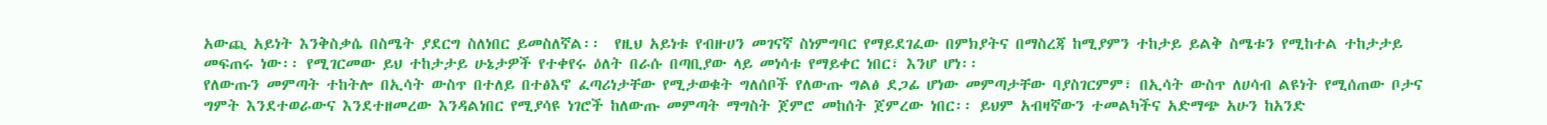አውጪ አይነት እንቅስቃሴ በስሜት ያደርግ ስለነበር ይመስለኛል፡፡  የዚህ አይነቱ የብዙሀን መገናኛ ስነምግባር የማይደገፈው በምክያትና በማስረጃ ከሚያምን ተከታይ ይልቅ ስሜቱን የሚከተል ተከታታይ መፍጠሩ ነው፡፡ የሚገርመው ይህ ተከታታይ ሁኔታዎች የተቀየሩ ዕለት በራሱ በጣቢያው ላይ መነሳቱ የማይቀር ነበር፣ እንሆ ሆነ፡፡
የለውጡን መምጣት ተከትሎ በኢሳት ውስጥ በተለይ በተፅእኖ ፈጣሪነታቸው የሚታወቁት ግለሰቦች የለውጡ ግልፅ ደጋፊ ሆነው መምጣታቸው ባያስገርምም፣ በኢሳት ውስጥ ለሀሳብ ልዩነት የሚሰጠው ቦታና ግምት እንደተወራውና እንደተዘመረው እንዳልነበር የሚያሳዩ ነገሮች ከለውጡ መምጣት ማግስት ጀምሮ መከሰት ጀምረው ነበር፡፡ ይህም አብዛኛውን ተመልካችና አድማጭ አሁን ከአንድ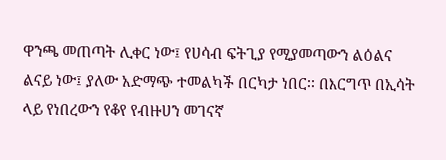ዋንጫ መጠጣት ሊቀር ነው፤ የሀሳብ ፍትጊያ የሚያመጣውን ልዕልና ልናይ ነው፤ ያለው አድማጭ ተመልካች በርካታ ነበር፡፡ በእርግጥ በኢሳት ላይ የነበረውን የቆየ የብዙሀን መገናኛ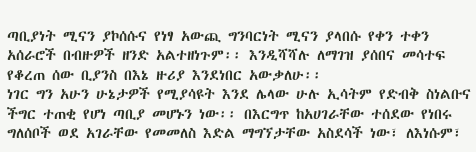ጣቢያነት ሚናን ያኮሰሱና የነፃ አውጪ ግንባርነት ሚናን ያላበሱ የቀን ተቀን አሰራሮች በብዙዎች ዘንድ አልተዘነጉም፡፡ እንዲሻሻሉ ለማገዝ ያሰበና መሳተፍ የቆረጠ ሰው ቢያንስ በእኔ ዙሪያ እንደነበር አውቃለሁ፡፡
ነገር ግን አሁን ሁኔታዎች የሚያሳዩት እንደ ሌላው ሁሉ ኢሳትም የድብቅ ስነልቡና ችግር ተጠቂ የሆነ ጣቢያ መሆኑን ነው፡፡ በእርግጥ ከአሀገራቸው ተሰደው የነበሩ ግለሰቦች ወደ አገራቸው የመመለስ እድል ማግኘታቸው አስደሳች ነው፣ ለእነሱም፣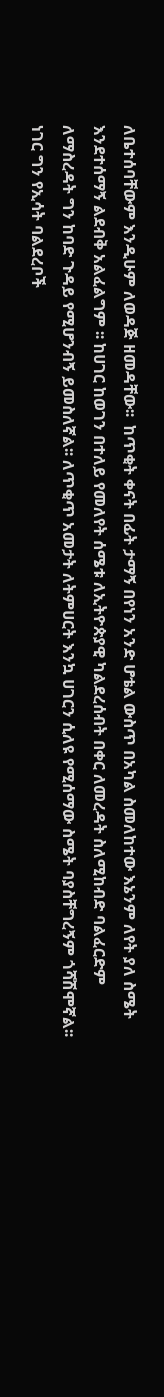ለቤተሰባቸውም እንዲሁም ለወዳጅ ዘመዳቸው፡፡  ከጥቂት ቀናት በፊት ታማኝ በየነን አንድ ሆቴል ውስጥ በአካል ስመለከተው እኔንም ለየት ያለ ስሜት እንደተሰማኝ ልደብቅ አልፈልግም ፡፡ ከሀገር ከወገን በተለይ የመለየት ሰሜቱ ለኢትዮጵያዊ ካልደረሰብት በቀር ለመረዳት ስለሚከብድ ባልፈርድም  ለማስረዳት ግን ከባድ ጉዳይ የሚሆንብኝ ይመስለኛል፡፡ ለጥቂጥ አመታት ለትምሀርት እንኳ ሀገርን ሲለዩ የሚሰማው ስሜት ባያስቸግረኝም ጎሻሽሞኛል፡፡ ነገር ግን የኢሳት ባልደረቦች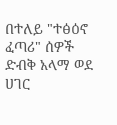በተለይ "ተፅዕኖ ፈጣሪ" ሰዎች ድብቅ አላማ ወደ ሀገር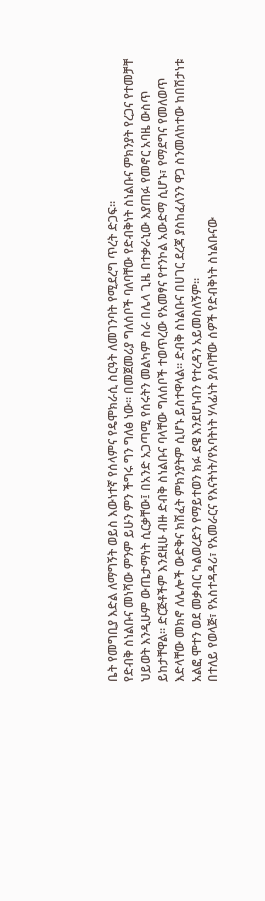ቤት የመግቢያ እድል ለማግኝት ወይስ እውነተኛ የሰላምና የዴሞክራሲ ስርዓት ለመገንባት የሚደረግ ጥረት ድጋፍ፡፡
የድብቅ ስነልቡና መነሻው ምንም ይሁን ምን ችግሩ ግን ግለፅ ነው፡፡ በመጀመሪያ ግለሰቦች ባለባቸው የድብቅነት ስነልቡና ምክንያት የረጋና የተመቻቸ ህይወት እንዲሁም ውጤታማነት ሲርቃቸው፤ በአንድ አጋጣሚ የሰሩትን መልካም ስራ በሌላ ጊዜ በተቃራኒው እያጠፉ የመኖር አባዜ ውስጥ ይከታቸዋል፡፡ ድርጅቶችም እንደዚሁ ብዙ ድብቅ ስነልቡና ባላቸው ግለሰቦች ተወጥረው የአመፃና የተንኮል አውድማ ሲሆኑ፣ የማደግና የመለወጥ እድላቸው መክኖ ለሌሎች ውድቅና ክሽፈት ምክንያትም ሲሆኑ ይስተዋላል፡፡ ድብቅ ስነልቡና በሀገር ደረጃ ያስከፈለንን ዋጋ ስንመለከተው ከበሽታነቱ አልፎ ሞተን ወደ መቃብር ካልወረድን የማይተወን ክፉ ደዌ እንደሆነብን የተረዳን አይመስለኝም፡፡
በተለይ የወላጅ፣ የአስተዳዳሪ፣ የአመራርና የእናትነት/የአባትነት ሃላፊነት ያለባቸው ሰዎች የድብቅነት ስነልቡናው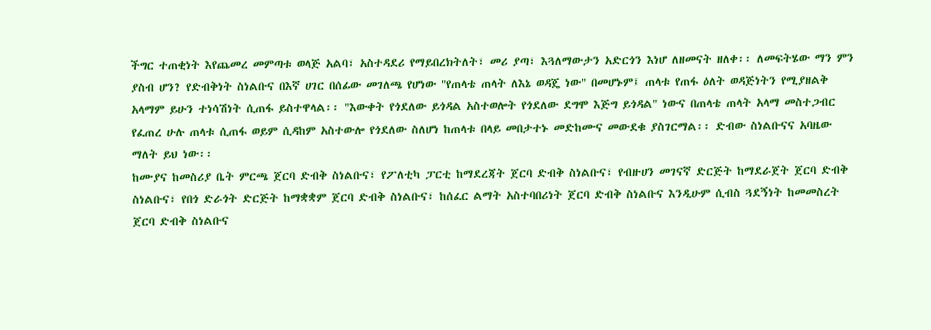ችግር ተጠቂነት እየጨመረ መምጣቱ ወላጅ አልባ፣ አስተዳደሪ የማይበረክትለት፣ መሪ ያጣ፣ እጓለማውታን አድርጎን እነሆ ለዘመናት ዘለቀ፡፡ ለመፍትሄው ማን ምን ያስብ ሆን? የድብቅነት ስነልቡና በእኛ ሀገር በሰፊው መገለጫ የሆነው "የጠላቴ ጠላት ለእኔ ወዳጄ ነው" በመሆኑም፤ ጠላቱ የጠፋ ዕለት ወዳጅነትን የሚያዘልቅ አላማም ይሁን ተነሳሽነት ሲጠፋ ይስተዋላል፡፡ "እውቀት የጎደለው ይጎዳል አስተወሎት የጎደለው ደግሞ እጅግ ይጎዳል" ነውና በጠላቴ ጠላት አላማ መስተጋብር የፈጠረ ሁሉ ጠላቱ ሲጠፋ ወይም ሲዳከም አስተውሎ የጎደለው ስለሆነ ከጠላቱ በላይ መበታተኑ መድከሙና መውደቁ ያስገርማል፡፡ ድብው ስነልቡናና አባዜው ማለት ይህ ነው፡፡
ከሙያና ከመስሪያ ቤት ምርጫ ጀርባ ድብቅ ስነልቡና፣ የፖለቲካ ፓርቲ ከማደረጃት ጀርባ ድብቅ ስነልቡና፣ የብዙሀን መገናኛ ድርጅት ከማደራጀት ጀርባ ድብቅ ስነልቡና፣ የበጎ ድራጎት ድርጅት ከማቋቋም ጀርባ ድብቅ ስነልቡና፣ ከሰፈር ልማት አስተባበሪነት ጀርባ ድብቅ ስነልቡና እንዲሁም ሲብስ ጓደኝነት ከመመስረት ጀርባ ድብቅ ስነልቡና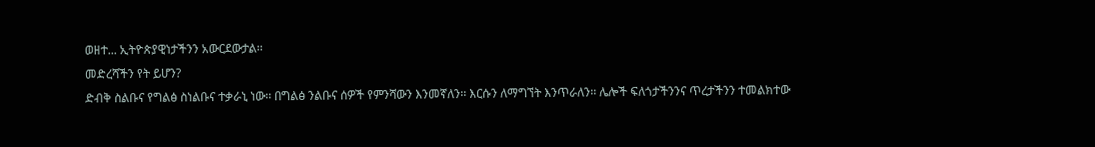ወዘተ... ኢትዮጵያዊነታችንን አውርደውታል፡፡
መድረሻችን የት ይሆን?
ድብቅ ስልቡና የግልፅ ስነልቡና ተቃራኒ ነው፡፡ በግልፅ ንልቡና ሰዎች የምንሻውን እንመኛለን፡፡ እርሱን ለማግኘት እንጥራለን፡፡ ሌሎች ፍለጎታችንንና ጥረታችንን ተመልክተው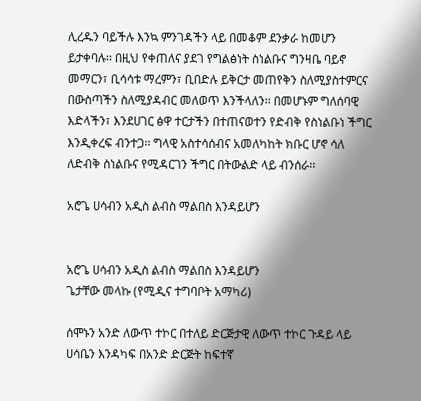ሊረዱን ባይችሉ እንኳ ምንገዳችን ላይ በመቆም ደንቃራ ከመሆን ይታቀባሉ፡፡ በዚህ የቀጠለና ያደገ የግልፅነት ስነልቡና ግንዛቤ ባይኖ መማርን፣ ቢሳሳቱ ማረምን፣ ቢበድሉ ይቅርታ መጠየቅን ስለሚያስተምርና በውስጣችን ስለሚያዳብር መለወጥ እንችላለን፡፡ በመሆኑም ግለሰባዊ እድላችን፣ እንደሀገር ፅዋ ተርታችን በተጠናወተን የድብቅ የስነልቡነ ችግር  እንዲቀረፍ ብንተጋ፡፡ ግላዊ አስተሳሰብና አመለካከት ክቡር ሆኖ ሳለ ለድብቅ ስነልቡና የሚዳርገን ችግር በትውልድ ላይ ብንሰራ፡፡

አሮጌ ሀሳብን አዲስ ልብስ ማልበስ እንዳይሆን


አሮጌ ሀሳብን አዲስ ልብስ ማልበስ እንዳይሆን
ጌታቸው መላኩ (የሚዲና ተግባቦት አማካሪ)

ሰሞኑን አንድ ለውጥ ተኮር በተለይ ድርጅታዊ ለውጥ ተኮር ጉዳይ ላይ ሀሳቤን እንዳካፍ በአንድ ድርጅት ከፍተኛ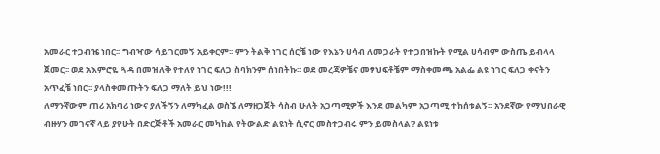አመራር ተጋብዤ ነበር፡፡ ግብዣው ሳይገርመኝ አይቀርም፡፡ ምን ትልቅ ነገር ሰርቼ ነው የእኔን ሀሳብ ለመጋራት የተጋበዝኩት የሚል ሀሳብም ውስጤ ይብላላ ጀመር፡፡ ወደ አእምሮዬ ጓዳ በመዝለቅ የተለየ ነገር ፍለጋ ስባክንም ሰነበትኩ፡፡ ወደ መረጃዎቼና መፃህፍቶቼም ማስቀመጫ አልፌ ልዩ ነገር ፍለጋ ቀናትን አጥፈቼ ነበር፡፡ ያላስቀመጡትን ፍለጋ ማለት ይህ ነው!!!
ለማንኛውም ጠሪ አክባሪ ነውና ያለችኝን ለማካፈል ወስኜ ለማዘጋጀት ሳስብ ሁለት አጋጣሚዎች እንደ መልካም አጋጣሚ ተከሰቱልኝ፡፡ አንደኛው የማህበራዊ ብዙሃን መገናኛ ላይ ያየሁት በድርጅቶች አመራር መካከል የትውልድ ልዩነት ሲኖር መስተጋብሩ ምን ይመስላል? ልዩነቱ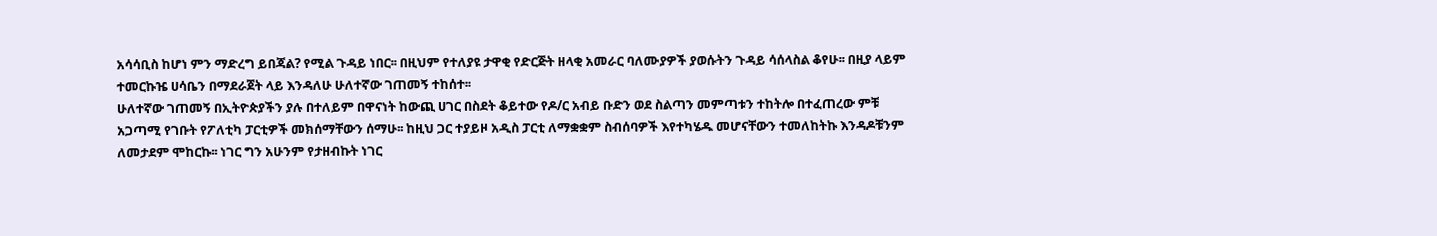አሳሳቢስ ከሆነ ምን ማድረግ ይበጃል? የሚል ጉዳይ ነበር፡፡ በዚህም የተለያዩ ታዋቂ የድርጅት ዘላቂ አመራር ባለሙያዎች ያወሱትን ጉዳይ ሳሰላስል ቆየሁ፡፡ በዚያ ላይም ተመርኩዤ ሀሳቤን በማደራጀት ላይ እንዳለሁ ሁለተኛው ገጠመኝ ተከሰተ፡፡
ሁለተኛው ገጠመኝ በኢትዮጵያችን ያሉ በተለይም በዋናነት ከውጪ ሀገር በስደት ቆይተው የዶ/ር አብይ ቡድን ወደ ስልጣን መምጣቱን ተከትሎ በተፈጠረው ምቹ አጋጣሚ የገቡት የፖለቲካ ፓርቲዎች መክሰማቸውን ሰማሁ፡፡ ከዚህ ጋር ተያይዞ አዲስ ፓርቲ ለማቋቋም ስብሰባዎች እየተካሄዱ መሆናቸውን ተመለከትኩ እንዳዶቹንም ለመታደም ሞከርኩ፡፡ ነገር ግን አሁንም የታዘብኩት ነገር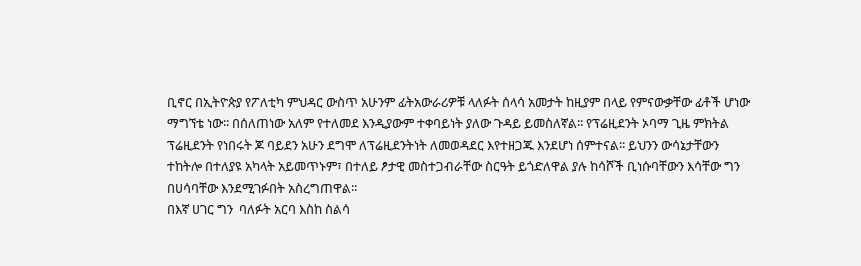ቢኖር በኢትዮጵያ የፖለቲካ ምህዳር ውስጥ አሁንም ፊትአውራሪዎቹ ላለፉት ሰላሳ አመታት ከዚያም በላይ የምናውቃቸው ፊቶች ሆነው ማግኘቴ ነው፡፡ በሰለጠነው አለም የተለመደ እንዲያውም ተቀባይነት ያለው ጉዳይ ይመስለኛል፡፡ የፕሬዚደንት ኦባማ ጊዜ ምክትል ፕሬዚደንት የነበሩት ጆ ባይደን አሁን ደግሞ ለፕሬዚደንትነት ለመወዳደር እየተዘጋጁ እንደሆነ ሰምተናል፡፡ ይህንን ውሳኔታቸውን ተከትሎ በተለያዩ አካላት አይመጥኑም፣ በተለይ ፆታዊ መስተጋብራቸው ስርዓት ይጎድለዋል ያሉ ከሳሾች ቢነሱባቸውን እሳቸው ግን በሀሳባቸው እንደሚገፉበት አስረግጠዋል፡፡
በእኛ ሀገር ግን  ባለፉት አርባ እስከ ስልሳ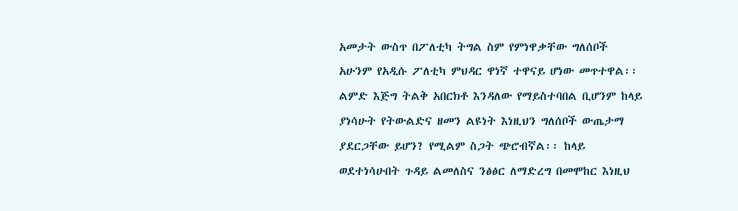አመታት ውስጥ በፖለቲካ ትግል ስም የምነዋቃቸው ግለሰቦች አሁንም የአዲሱ ፖለቲካ ምህዳር ዋነኛ ተዋናይ ሆነው መጥተዋል፡፡ ልምድ እጅግ ትልቅ አበርክቶ እንዳለው የማይስተባበል ቢሆንም ከላይ ያነሳሁት የትውልድና ዘመን ልዩነት እነዚህን ግለሰቦች ውጤታማ ያደርጋቸው ይሆን? የሚልም ስጋት ጭሮብኛል፡፡ ከላይ ወደተነሳሁበት ጉዳይ ልመለስና ንፅፅር ለማድረግ በመሞከር እነዚህ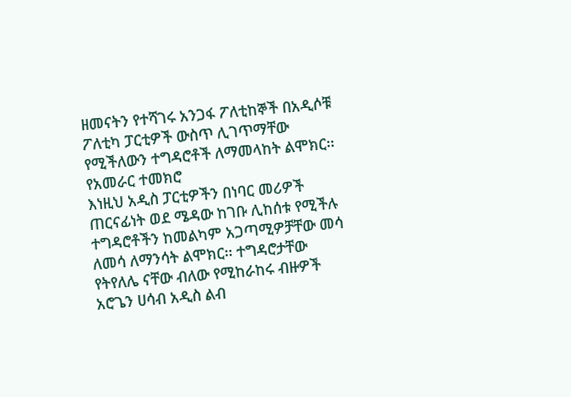ዘመናትን የተሻገሩ አንጋፋ ፖለቲከኞች በአዲሶቹ ፖለቲካ ፓርቲዎች ውስጥ ሊገጥማቸው የሚችለውን ተግዳሮቶች ለማመላከት ልሞክር፡፡
የአመራር ተመክሮ
እነዚህ አዲስ ፓርቲዎችን በነባር መሪዎች ጠርናፊነት ወደ ሜዳው ከገቡ ሊከሰቱ የሚችሉ ተግዳሮቶችን ከመልካም አጋጣሚዎቻቸው መሳ ለመሳ ለማንሳት ልሞክር፡፡ ተግዳሮታቸው የትየለሌ ናቸው ብለው የሚከራከሩ ብዙዎች አሮጌን ሀሳብ አዲስ ልብ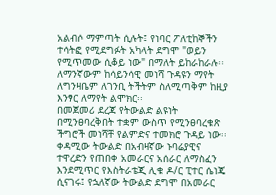አልብሶ ማምጣት ሲሉት፤ የነባር ፖለቲከኞችን ተሳትፎ የሚደግፉት አካላት ደግሞ "ወይን የሚጥመው ሲቆይ ነው" በማለት ይከራከራሉ፡፡ ለማንኛውም ከሳይንሳዊ መነሻ ጉዳዩን ማየት ለግንዛቤም ለገንቢ ትችትም ስለሚጣቅም ከዚያ እንፃር ለማየት ልሞክር፡፡
በመጀመሪ ደረጃ የትውልድ ልዩነት በሚንፀባረቅበት ተቋም ውስጥ የሚንፀባረቁጽ ችግሮች መነሻቸ የልምድና ተመክሮ ጉዳይ ነው፡፡ ቀዳሚው ትውልድ በአብዛኛው ኑባሬያዊና ተዋረድን የጠበቀ አመራርና አሰራር ለማስፈን እንደሚጥር የእስትራቴጂ ሊቁ ዶ/ር ፒተር ሴነጄ ሲናገሩ፤ የኋለኛው ትውልድ ደግሞ በአመራር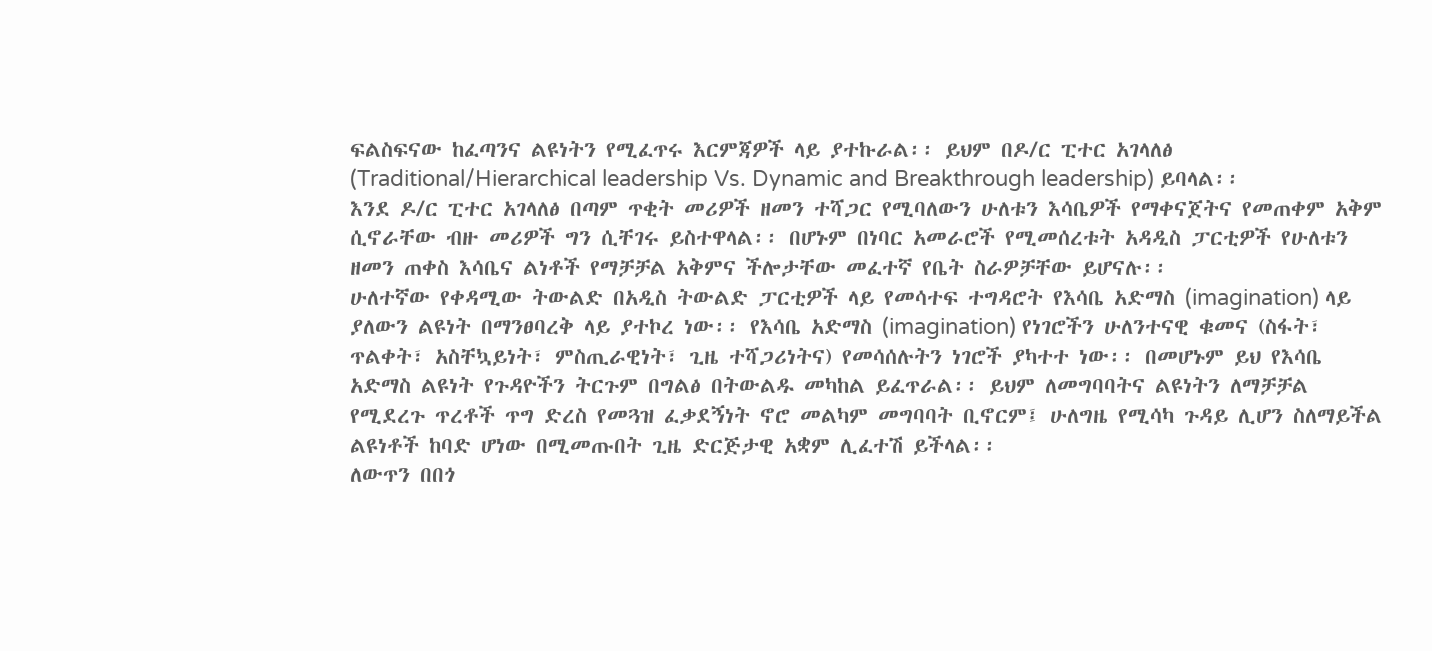ፍልስፍናው ከፈጣንና ልዩነትን የሚፈጥሩ እርምጃዎች ላይ ያተኩራል፡፡ ይህም በዶ/ር ፒተር አገላለፅ  (Traditional/Hierarchical leadership Vs. Dynamic and Breakthrough leadership) ይባላል፡፡
እንደ ዶ/ር ፒተር አገላለፅ በጣም ጥቂት መሪዎች ዘመን ተሻጋር የሚባለውን ሁለቱን እሳቤዎች የማቀናጀትና የመጠቀም አቅም ሲኖራቸው ብዙ መሪዎች ግን ሲቸገሩ ይስተዋላል፡፡ በሆኑም በነባር አመራሮች የሚመሰረቱት አዳዲስ ፓርቲዎች የሁለቱን ዘመን ጠቀስ እሳቤና ልነቶች የማቻቻል አቅምና ችሎታቸው መፈተኛ የቤት ስራዎቻቸው ይሆናሉ፡፡
ሁለተኛው የቀዳሚው ትውልድ በአዲስ ትውልድ ፓርቲዎች ላይ የመሳተፍ ተግዳሮት የእሳቤ አድማስ (imagination) ላይ ያለውን ልዩነት በማንፀባረቅ ላይ ያተኮረ ነው፡፡ የእሳቤ አድማስ (imagination) የነገሮችን ሁለንተናዊ ቁመና (ስፋት፣ ጥልቀት፣ አስቸኳይነት፣ ምስጢራዊነት፣ ጊዜ ተሻጋሪነትና) የመሳሰሉትን ነገሮች ያካተተ ነው፡፡ በመሆኑም ይህ የእሳቤ አድማስ ልዩነት የጉዳዮችን ትርጉም በግልፅ በትውልዱ መካከል ይፈጥራል፡፡ ይህም ለመግባባትና ልዩነትን ለማቻቻል የሚደረጉ ጥረቶች ጥግ ድረስ የመጓዝ ፈቃደኝነት ኖሮ መልካም መግባባት ቢኖርም፤ ሁለግዜ የሚሳካ ጉዳይ ሊሆን ስለማይችል ልዩነቶች ከባድ ሆነው በሚመጡበት ጊዜ ድርጅታዊ አቋም ሊፈተሽ ይችላል፡፡
ለውጥን በበጎ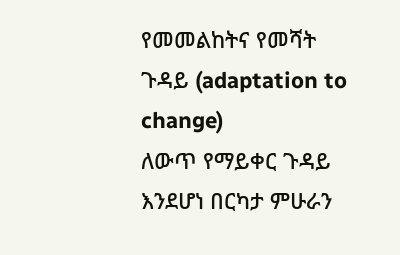የመመልከትና የመሻት ጉዳይ (adaptation to change)
ለውጥ የማይቀር ጉዳይ እንደሆነ በርካታ ምሁራን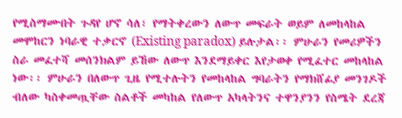የሚስማሙበት ጉዳየ ሆኖ ሳለ፣ የማትቀረውን ለውጥ መፍራት ወይም ለመከላከል መሞከርን ነባራዊ ተቃርኖ (Existing paradox) ይሉታል፡፡ ምሁራን የመሪዎችን ስራ መፈተሻ መሰንክልም ይኸው ለውጥ እንደማይቀር እየታወቀ የሚፈተር መከላከል ነው፡፡ ምሁራን በለውጥ ጊዜ የሚተሉትን የመከላከል ግባራትን የማክሸፊያ መንገዶች ብለው ካስቀመጧቸው ስልቶች መካከል የለውጥ አካላትንና ተዋንያንን የስሜት ደረጃ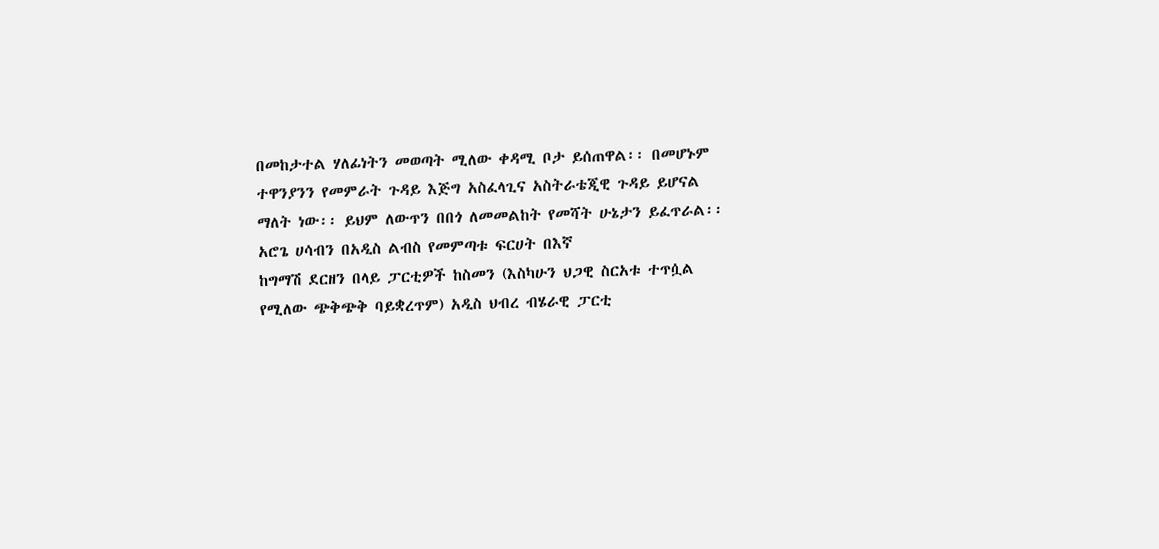በመከታተል ሃለፊነትን መወጣት ሚለው ቀዳሚ ቦታ ይሰጠዋል፡፡ በመሆኑም ተዋንያንን የመምራት ጉዳይ እጅግ አስፈላጊና አስትራቴጂዊ ጉዳይ ይሆናል ማለት ነው፡፡ ይህም ለውጥን በበጎ ለመመልከት የመሻት ሁኔታን ይፈጥራል፡፡
አሮጌ ሀሳብን በአዲስ ልብስ የመምጣቱ ፍርሀት በእኛ
ከግማሽ ደርዘን በላይ ፓርቲዎች ከስመን (እስካሁን ህጋዊ ስርአቱ ተጥሷል የሚለው ጭቅጭቅ ባይቋረጥም) አዲስ ህብረ ብሄራዊ ፓርቲ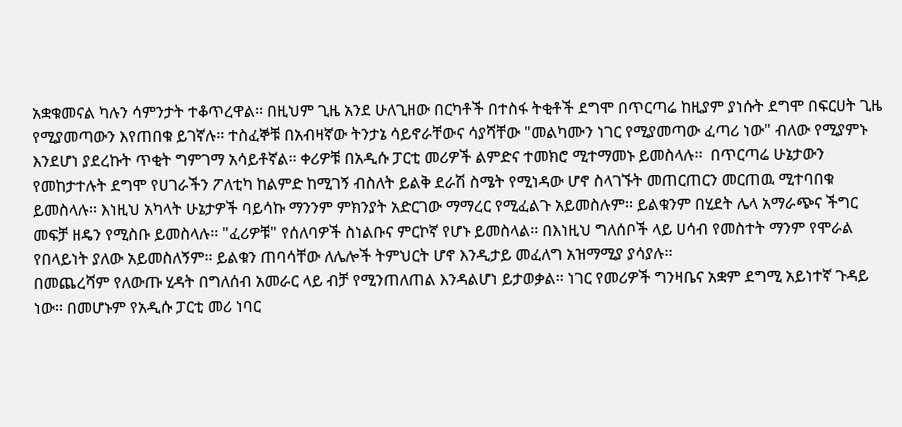አቋቁመናል ካሉን ሳምንታት ተቆጥረዋል፡፡ በዚህም ጊዜ አንደ ሁለጊዘው በርካቶች በተስፋ ትቂቶች ደግሞ በጥርጣሬ ከዚያም ያነሱት ደግሞ በፍርሀት ጊዜ የሚያመጣውን እየጠበቁ ይገኛሉ፡፡ ተስፈኞቹ በአብዛኛው ትንታኔ ሳይኖራቸውና ሳያሻቸው "መልካሙን ነገር የሚያመጣው ፈጣሪ ነው" ብለው የሚያምኑ እንደሆነ ያደረኩት ጥቂት ግምገማ አሳይቶኛል፡፡ ቀሪዎቹ በአዲሱ ፓርቲ መሪዎች ልምድና ተመክሮ ሚተማመኑ ይመስላሉ፡፡  በጥርጣሬ ሁኔታውን የመከታተሉት ደግሞ የሀገራችን ፖለቲካ ከልምድ ከሚገኝ ብስለት ይልቅ ደራሽ ስሜት የሚነዳው ሆኖ ስላገኙት መጠርጠርን መርጠዉ ሚተባበቁ ይመስላሉ፡፡ እነዚህ አካላት ሁኔታዎች ባይሳኩ ማንንም ምክንያት አድርገው ማማረር የሚፈልጉ አይመስሉም፡፡ ይልቁንም በሂደት ሌላ አማራጭና ችግር መፍቻ ዘዴን የሚስቡ ይመስላሉ፡፡ "ፈሪዎቹ" የሰለባዎች ስነልቡና ምርኮኛ የሆኑ ይመስላል፡፡ በእነዚህ ግለሰቦች ላይ ሀሳብ የመስተት ማንም የሞራል የበላይነት ያለው አይመስለኝም፡፡ ይልቁን ጠባሳቸው ለሌሎች ትምህርት ሆኖ እንዲታይ መፈለግ አዝማሚያ ያሳያሉ፡፡
በመጨረሻም የለውጡ ሂዳት በግለሰብ አመራር ላይ ብቻ የሚንጠለጠል እንዳልሆነ ይታወቃል፡፡ ነገር የመሪዎች ግንዛቤና አቋም ደግሚ አይነተኛ ጉዳይ ነው፡፡ በመሆኑም የአዲሱ ፓርቲ መሪ ነባር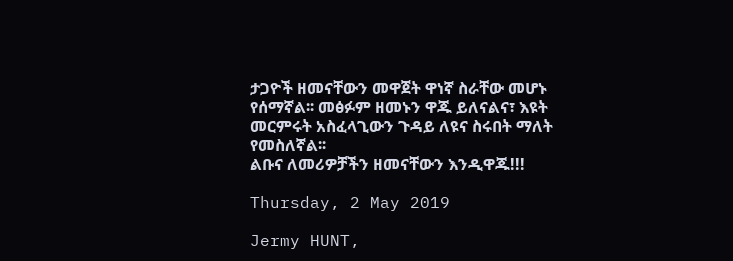ታጋዮች ዘመናቸውን መዋጀት ዋነኛ ስራቸው መሆኑ የሰማኛል፡፡ መፅፉም ዘመኑን ዋጁ ይለናልና፣ እዩት መርምሩት አስፈላጊውን ጉዳይ ለዩና ስሩበት ማለት የመስለኛል፡፡
ልቡና ለመሪዎቻችን ዘመናቸውን እንዲዋጁ!!!

Thursday, 2 May 2019

Jermy HUNT,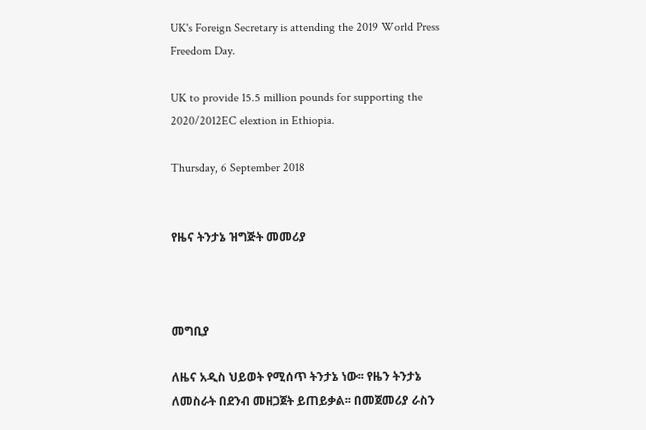UK's Foreign Secretary is attending the 2019 World Press Freedom Day.

UK to provide 15.5 million pounds for supporting the 2020/2012EC elextion in Ethiopia.

Thursday, 6 September 2018


የዜና ትንታኔ ዝግጅት መመሪያ



መግቢያ

ለዜና አዲስ ህይወት የሚሰጥ ትንታኔ ነው፡፡ የዜን ትንታኔ ለመስራት በደንብ መዘጋጀት ይጠይቃል፡፡ በመጀመሪያ ራስን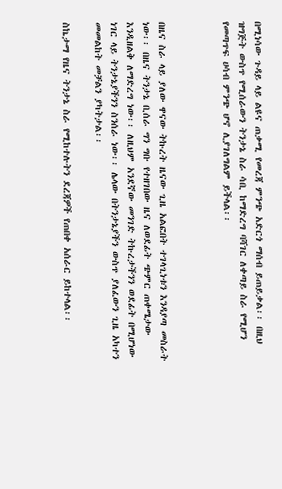በሚነሳው ጉዳይ ላይ ልዩና ጠቃሚ የመረጃ ምንጭ አድርጎ ማሰብ ይጠይቃል፡፡ በዚህ ዝግጅት ውስጥ የሚሰራውን ትንታኔ ስራ ሳቢ ከማድረግ ባሻገር ለቀጣይ ስራ የሚሆን የመጣጥፍ ሀሳብ ምንጭ ሆኖ ሊያገለግልም ይችላል፡፡



በዜና ስራ ላይ ያለው ዋናው ትኩረት ዜናው ጊዜ አልፎበት ተገላጊነቱን እንዳያጣ መስራት ነው፡፡ በዜና ትንታኔ ቢሰራ ግን ግቡ የተዘገበው ዜና ለወደፊት ጭምር ጠቀሜታው እንዲዘልቅ ለማድረግ ነው፡፡ ለዚህም አንደኛው መንገድ ትኩረታችንን ወደፊት በሚሆነው ነገር ላይ ትንታኔያችንን ስንሰራ ነው፡፡ ሌላው በትንታኔያችን ውስጥ ያለፈውን ጊዜ አካተን መመልከት መቻልን ያካትታል፡፡

ስኬታማ የዜና ትንታኔ ስራ የሚከተሉትን ደረጃዎች የጠበቀ አሰራር ይከተላል፡፡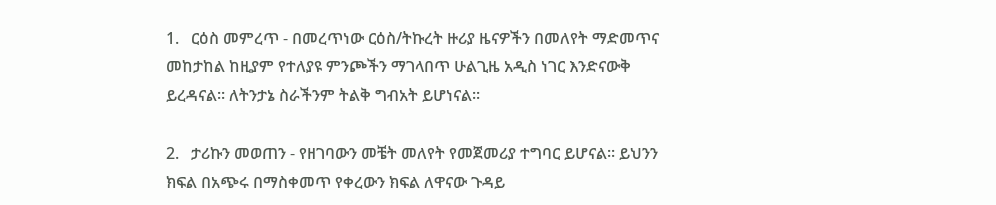1.   ርዕስ መምረጥ - በመረጥነው ርዕስ/ትኩረት ዙሪያ ዜናዎችን በመለየት ማድመጥና መከታከል ከዚያም የተለያዩ ምንጮችን ማገላበጥ ሁልጊዜ አዲስ ነገር እንድናውቅ ይረዳናል፡፡ ለትንታኔ ስራችንም ትልቅ ግብአት ይሆነናል፡፡

2.   ታሪኩን መወጠን - የዘገባውን መቼት መለየት የመጀመሪያ ተግባር ይሆናል፡፡ ይህንን ክፍል በአጭሩ በማስቀመጥ የቀረውን ክፍል ለዋናው ጉዳይ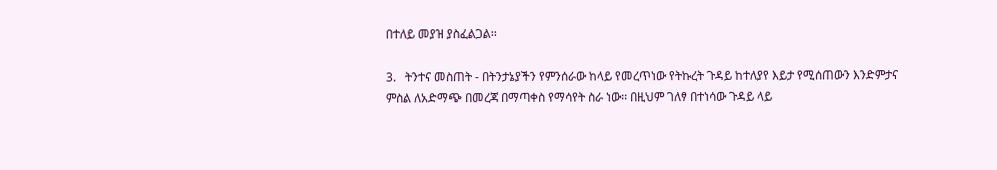በተለይ መያዝ ያስፈልጋል፡፡

3.   ትንተና መስጠት - በትንታኔያችን የምንሰራው ከላይ የመረጥነው የትኩረት ጉዳይ ከተለያየ እይታ የሚሰጠውን እንድምታና ምስል ለአድማጭ በመረጃ በማጣቀስ የማሳየት ስራ ነው፡፡ በዚህም ገለፃ በተነሳው ጉዳይ ላይ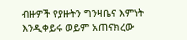ብዙዎች የያዙትን ግንዛቤና እምነት እንዲቀይሩ ወይም አጠናክረው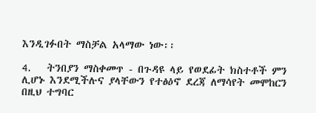እንዲገፉበት ማስቻል አላማው ነው፡፡

4.   ትንበያን ማስቀመጥ - በጉዳዩ ላይ የወደፊት ክስተቶች ምን ሊሆኑ እንደሚችሉና ያላቸውን የተፅዕኖ ደረጃ ለማሳየት መሞከርን በዚህ ተግባር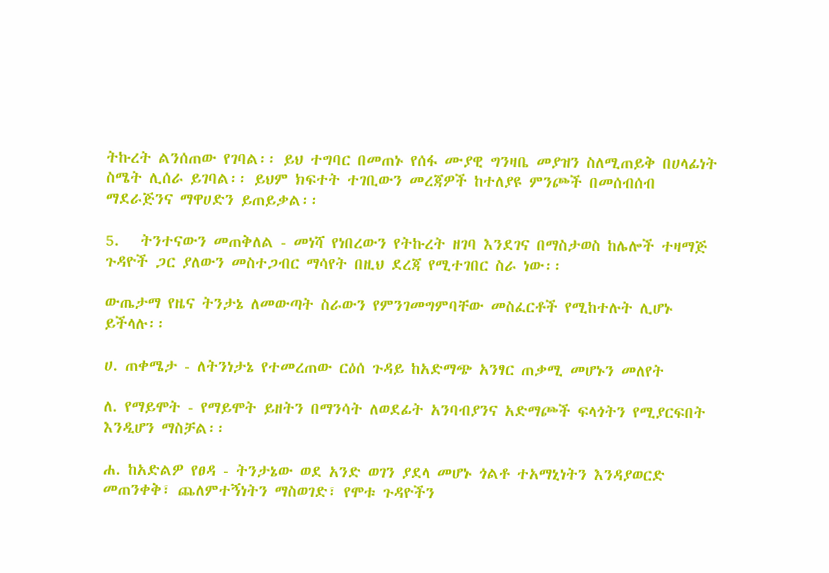ትኩረት ልንሰጠው የገባል፡፡ ይህ ተግባር በመጠኑ የሰፋ ሙያዊ ግንዛቤ መያዝን ስለሚጠይቅ በሀላፊነት ስሜት ሊሰራ ይገባል፡፡ ይህም ክፍተት ተገቢውን መረጃዎች ከተለያዩ ምንጮች በመሰብሰብ ማደራጅንና ማዋሀድን ይጠይቃል፡፡

5.   ትንተናውን መጠቅለል - መነሻ የነበረውን የትኩረት ዘገባ እንደገና በማስታወስ ከሌሎች ተዛማጅ ጉዳዮች ጋር ያለውን መስተጋብር ማሳየት በዚህ ደረጃ የሚተገበር ስራ ነው፡፡

ውጤታማ የዜና ትንታኔ ለመውጣት ስራውን የምንገመግምባቸው መስፈርቶች የሚከተሉት ሊሆኑ ይችላሉ፡፡

ሀ. ጠቀሜታ - ለትንነታኔ የተመረጠው ርዕሰ ጉዳይ ከአድማጭ አንፃር ጠቃሚ መሆኑን መለየት

ለ. የማይሞት - የማይሞት ይዘትን በማንሳት ለወደፊት አንባብያንና አድማጮች ፍላጎትን የሚያርፍበት እንዲሆን ማስቻል፡፡

ሐ. ከአድልዎ የፀዳ - ትንታኔው ወደ አንድ ወገን ያደላ መሆኑ ጎልቶ ተአማኒነትን እንዳያወርድ መጠንቀቅ፣ ጨለምተኝነትን ማስወገድ፣ የሞቱ ጉዳዮችን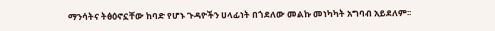ማንሳትና ትፅዕኖኗቸው ከባድ የሆኑ ጉዳዮችን ሀላፊነት በጎደለው መልኩ መነካካት አግባብ አይደለም፡፡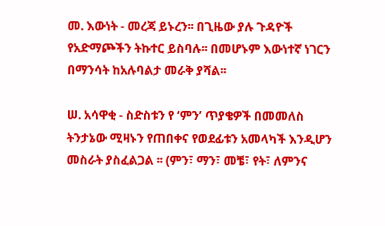መ. እውነት - መረጃ ይኑረን፡፡ በጊዜው ያሉ ጉዳዮች የአድማጮችን ትኩተር ይስባሉ፡፡ በመሆኑም እውነተኛ ነገርን በማንሳት ከአሉባልታ መራቅ ያሻል፡፡

ሠ. አሳዋቂ - ስድስቱን የ ‘ምን’ ጥያቄዎች በመመለስ ትንታኔው ሚዛኑን የጠበቀና የወደፊቱን አመላካች እንዲሆን መስራት ያስፈልጋል ፡፡ (ምን፣ ማን፣ መቼ፣ የት፣ ለምንና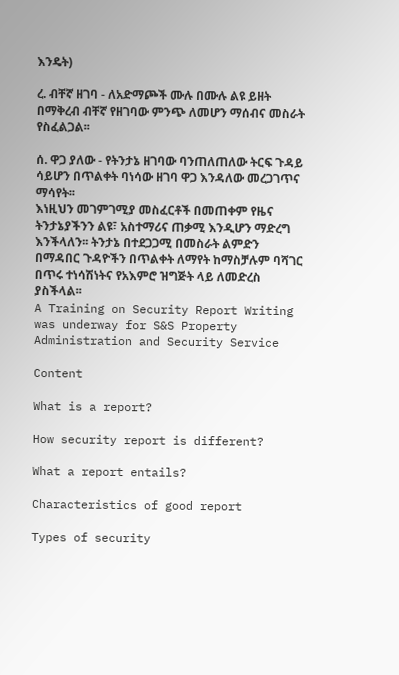እንዴት)

ረ. ብቸኛ ዘገባ - ለአድማጮች ሙሉ በሙሉ ልዩ ይዘት በማቅረብ ብቸኛ የዘገባው ምንጭ ለመሆን ማሰብና መስራት የስፈልጋል፡፡

ሰ. ዋጋ ያለው - የትንታኔ ዘገባው ባንጠለጠለው ትርፍ ጉዳይ ሳይሆን በጥልቀት ባነሳው ዘገባ ዋጋ እንዳለው መረጋገጥና ማሳየት፡፡
እነዚህን መገምገሚያ መስፈርቶች በመጠቀም የዜና ትንታኔያችንን ልዩ፣ አስተማሪና ጠቃሚ እንዲሆን ማድረግ እንችላለን፡፡ ትንታኔ በተደጋጋሚ በመስራት ልምድን በማዳበር ጉዳዮችን በጥልቀት ለማየት ከማስቻሉም ባሻገር በጥሩ ተነሳሽነትና የአእምሮ ዝግጅት ላይ ለመድረስ ያስችላል፡፡
A Training on Security Report Writing was underway for S&S Property Administration and Security Service

Content

What is a report?

How security report is different?

What a report entails?

Characteristics of good report

Types of security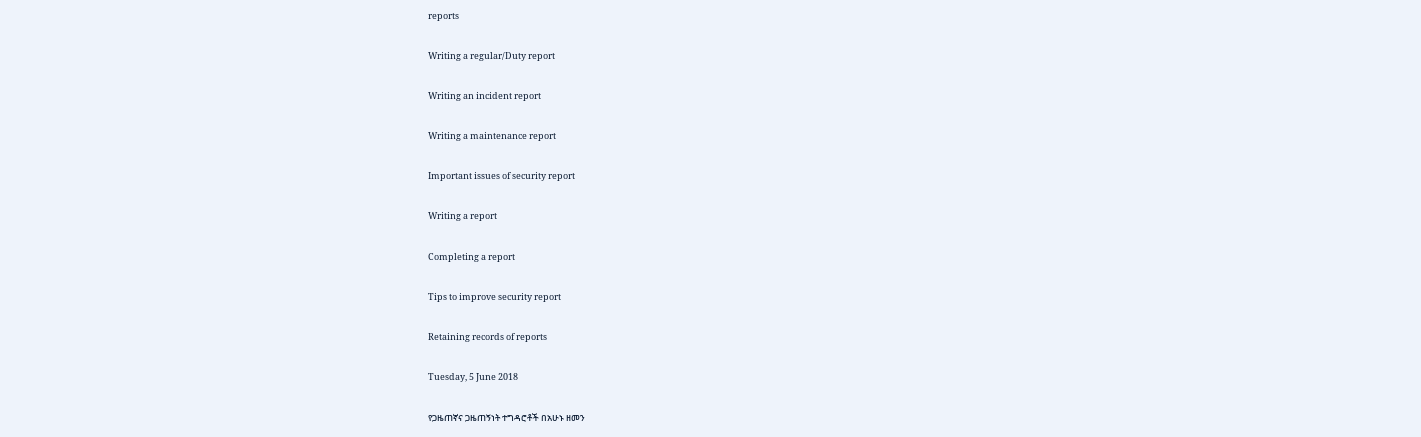reports

Writing a regular/Duty report

Writing an incident report

Writing a maintenance report

Important issues of security report

Writing a report

Completing a report

Tips to improve security report

Retaining records of reports

Tuesday, 5 June 2018

የጋዜጠኛና ጋዜጠኝነት ተግዳሮቶች በአሁኑ ዘመን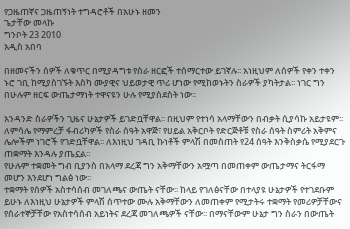የጋዜጠኛና ጋዜጠኝነት ተግዳሮቶች በአሁኑ ዘመን
ጌታቸው መላኩ
ግንቦት 23 2010
አዲስ አበባ

በዘመናችን ሰዎች ለቁጥር በሚያዳግቱ የስራ ዘርፎች ተሰማርተው ይገኛሉ፡፡ አነዚህም ለሰዎች የቀን ተቀን ኑሮ ገቢ ከሚያስገኙት እስካ ሙያዊና ህይወታዊ ጥሪ ሆነው የሚከወኑትን ስራዎች ያካትታል፡፡ ነገር ግን  በሁሉም ዘርፍ ውጤታማነት ተዋናዩን ሁሉ የሚያስደስት ነው፡፡

አንዳንድ ስራዎችን ጊዜና ሁኔታዎች ይገድቧቸዋል፡፡ በዚህም የተነሳ አላማቸውን በብቃት ሲያሳኩ አይታዩም፡፡ ለምሳሌ የማምረቻ ፋብሪካዎች የስራ ሰዓት አዋጅ፣ የሀይል አቅርቦት የድርጅቶቹ የስራ ሰዓት ስምሪት አቅምና ሌሎችም ነገሮች የገድቧቸዋል፡፡ ለእነዚህ ገዳቢ ኩነቶች ምላሽ በመስጠት የ24 ሰዓት እንቅስቃሴ የሚያደርጉ ጠቋማት እንዳሉ ያጤኗል፡፡
የሁሉም ተቋመት ግብ ቢያንስ በአላማ ደረጃ ግን አቅማቸውን አሟጣ በመጠቀም ውጤታማና ትርፋማ መሆን እንደሆነ ግልፅ ነው፡፡
ተቋማት የሰዎች አስተሳሰብ መገለጫና ውጤት ናቸው፡፡ ከላይ የገለፅናቸው በተላያዩ ሁኔታዎች የተገደቡም ይሁኑ ለእነዚህ ሁኔታዎች ምላሽ ሰጥተው ሙሉ አቅማቸውን ለመጠቀም የሚታትሩ ተቋማት የመሪዎቻቸውና የሰራተኞቻቸው የአስተሳሰብ አይነትና ደረጃ መገለጫዎች ናቸው፡፡ በማናቸውም ሁኔታ ግን ስራን በውጤት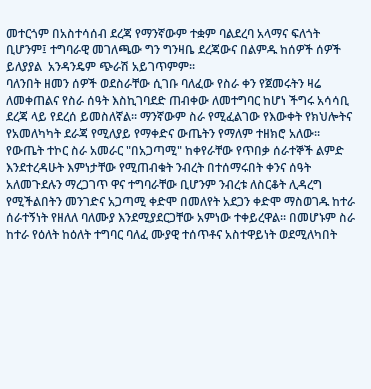መተርጎም በአስተሳሰብ ደረጃ የማንኛውም ተቋም ባልደረባ አላማና ፍለጎት ቢሆንም፤ ተግባራዊ መገለጫው ግን ግንዛቤ ደረጃውና በልምዱ ከሰዎች ሰዎች ይለያያል  አንዳንዴም ጭራሽ አይገጥምም፡፡
ባለንበት ዘመን ሰዎች ወደስራቸው ሲገቡ ባለፈው የስራ ቀን የጀመሩትን ዛሬ ለመቀጠልና የስራ ሰዓት እስኪገባደድ ጠብቀው ለመተግባር ከሆነ ችግሩ አሳሳቢ ደረጃ ላይ የደረሰ ይመስለኛል፡፡ ማንኛውም ስራ የሚፈልገው የእውቀት የክህሎትና የአመለካካት ደራጃ የሚለያይ የማቀድና ውጤትን የማለም ተዘክሮ አለው፡፡ የውጤት ተኮር ስራ አመራር "በአጋጣሚ" ከቀየራቸው የጥበቃ ሰራተኞች ልምድ እንደተረዳሁት እምነታቸው የሚጠብቁት ንብረት በተሰማሩበት ቀንና ሰዓት አለመጉደሉን ማረጋገጥ ዋና ተግባራቸው ቢሆንም ንብረቱ ለስርቆት ሊዳረግ የሚችልበትን መንገድና አጋጣሚ ቀድሞ በመለየት አደጋን ቀድሞ ማስወገዱ ከተራ ሰራተኝነት የዘለለ ባለሙያ እንደሚያደርጋቸው አምነው ተቀይረዋል፡፡ በመሆኑም ስራ ከተራ የዕለት ከዕለት ተግባር ባለፈ ሙያዊ ተሰጥቶና አስተዋይነት ወደሚለካበት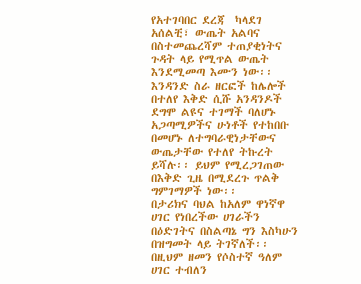የአተገባበር ደረጃ  ካላደገ አሰልቺ፣ ውጤት አልባና በስተመጨረሻም ተጠያቂነትና ጉዳት ላይ የሚጥል ውጤት እንደሚመጣ እሙን ነው፡፡
እንዳንድ ስራ ዘርፎች ከሌሎች በተለየ እቅድ ሲሹ አንዳንዶች ደግሞ ልዩና ተገማች ባለሆኑ አጋጣሚዎችና ሁነቶች የተከበቡ በመሆኑ ለተግባራዊነታቸውና ውጤታቸው የተለየ ትኩረት ይሻሉ፡፡ ይህም የሚረጋገጠው በእቅድ ጊዜ በሚደረጉ ጥልቅ ግምገማዎች ነው፡፡
በታሪክና ባህል ከአለም ዋነኛዋ ሀገር የነበረችው ሀገራችን በዕድገትና በስልጣኔ ግን እስካሁን በዝግመት ላይ ትገኛለች፡፡ በዚህም ዘመን የሶስተኛ ዓለም ሀገር ተብለን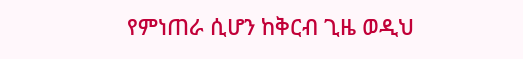የምነጠራ ሲሆን ከቅርብ ጊዜ ወዲህ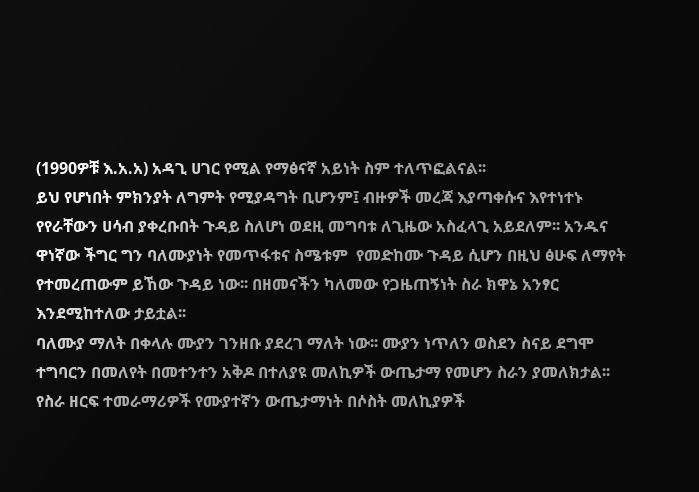(1990ዎቹ እ.አ.አ) አዳጊ ሀገር የሚል የማፅናኛ አይነት ስም ተለጥፎልናል፡፡
ይህ የሆነበት ምክንያት ለግምት የሚያዳግት ቢሆንም፤ ብዙዎች መረጃ እያጣቀሱና እየተነተኑ የየራቸውን ሀሳብ ያቀረቡበት ጉዳይ ስለሆነ ወደዚ መግባቱ ለጊዜው አስፈላጊ አይደለም፡፡ አንዱና ዋነኛው ችግር ግን ባለሙያነት የመጥፋቱና ስሜቱም  የመድከሙ ጉዳይ ሲሆን በዚህ ፅሁፍ ለማየት የተመረጠውም ይኸው ጉዳይ ነው፡፡ በዘመናችን ካለመው የጋዜጠኝነት ስራ ክዋኔ አንፃር እንደሚከተለው ታይቷል፡፡
ባለሙያ ማለት በቀላሉ ሙያን ገንዘቡ ያደረገ ማለት ነው፡፡ ሙያን ነጥለን ወስደን ስናይ ደግሞ ተግባርን በመለየት በመተንተን አቅዶ በተለያዩ መለኪዎች ውጤታማ የመሆን ስራን ያመለክታል፡፡ የስራ ዘርፍ ተመራማሪዎች የሙያተኛን ውጤታማነት በሶስት መለኪያዎች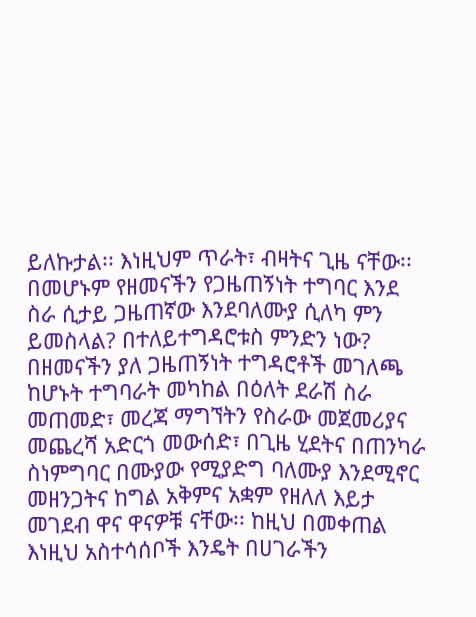ይለኩታል፡፡ እነዚህም ጥራት፣ ብዛትና ጊዜ ናቸው፡፡ በመሆኑም የዘመናችን የጋዜጠኝነት ተግባር እንደ ስራ ሲታይ ጋዜጠኛው እንደባለሙያ ሲለካ ምን ይመስላል? በተለይተግዳሮቱስ ምንድን ነው?
በዘመናችን ያለ ጋዜጠኝነት ተግዳሮቶች መገለጫ ከሆኑት ተግባራት መካከል በዕለት ደራሽ ስራ መጠመድ፣ መረጃ ማግኘትን የስራው መጀመሪያና መጨረሻ አድርጎ መውሰድ፣ በጊዜ ሂደትና በጠንካራ ስነምግባር በሙያው የሚያድግ ባለሙያ እንደሚኖር መዘንጋትና ከግል አቅምና አቋም የዘለለ እይታ መገደብ ዋና ዋናዎቹ ናቸው፡፡ ከዚህ በመቀጠል እነዚህ አስተሳሰቦች እንዴት በሀገራችን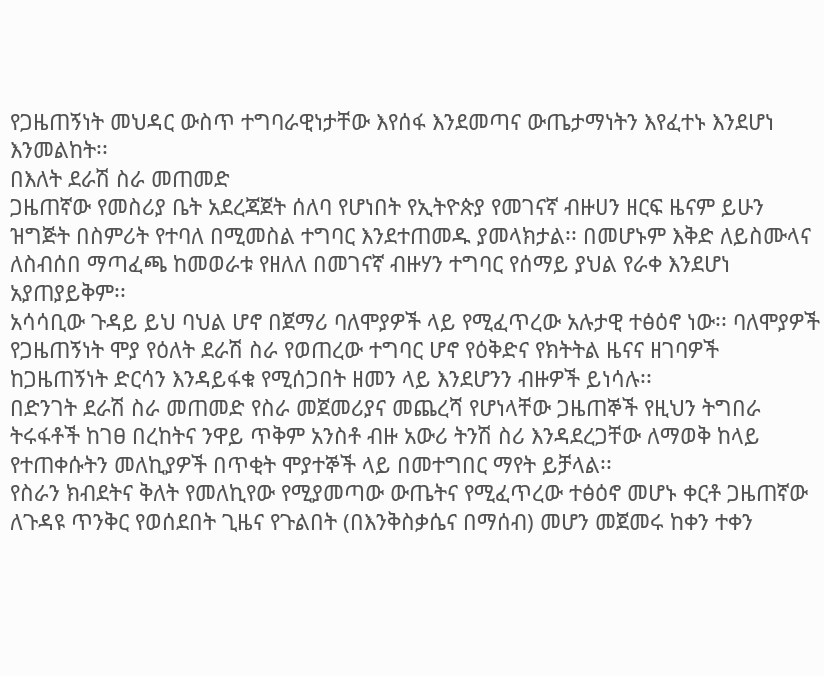የጋዜጠኝነት መህዳር ውስጥ ተግባራዊነታቸው እየሰፋ እንደመጣና ውጤታማነትን እየፈተኑ እንደሆነ እንመልከት፡፡
በእለት ደራሽ ስራ መጠመድ
ጋዜጠኛው የመስሪያ ቤት አደረጃጀት ሰለባ የሆነበት የኢትዮጵያ የመገናኛ ብዙሀን ዘርፍ ዜናም ይሁን ዝግጅት በስምሪት የተባለ በሚመስል ተግባር እንደተጠመዱ ያመላክታል፡፡ በመሆኑም እቅድ ለይስሙላና ለስብሰበ ማጣፈጫ ከመወራቱ የዘለለ በመገናኛ ብዙሃን ተግባር የሰማይ ያህል የራቀ እንደሆነ አያጠያይቅም፡፡
አሳሳቢው ጉዳይ ይህ ባህል ሆኖ በጀማሪ ባለሞያዎች ላይ የሚፈጥረው አሉታዊ ተፅዕኖ ነው፡፡ ባለሞያዎች የጋዜጠኝነት ሞያ የዕለት ደራሽ ስራ የወጠረው ተግባር ሆኖ የዕቅድና የክትትል ዜናና ዘገባዎች ከጋዜጠኝነት ድርሳን እንዳይፋቁ የሚሰጋበት ዘመን ላይ እንደሆንን ብዙዎች ይነሳሉ፡፡
በድንገት ደራሽ ስራ መጠመድ የስራ መጀመሪያና መጨረሻ የሆነላቸው ጋዜጠኞች የዚህን ትግበራ ትሩፋቶች ከገፀ በረከትና ንዋይ ጥቅም አንስቶ ብዙ አውሪ ትንሽ ስሪ እንዳደረጋቸው ለማወቅ ከላይ የተጠቀሱትን መለኪያዎች በጥቂት ሞያተኞች ላይ በመተግበር ማየት ይቻላል፡፡
የስራን ክብደትና ቅለት የመለኪየው የሚያመጣው ውጤትና የሚፈጥረው ተፅዕኖ መሆኑ ቀርቶ ጋዜጠኛው ለጉዳዩ ጥንቅር የወሰደበት ጊዜና የጉልበት (በእንቅስቃሴና በማሰብ) መሆን መጀመሩ ከቀን ተቀን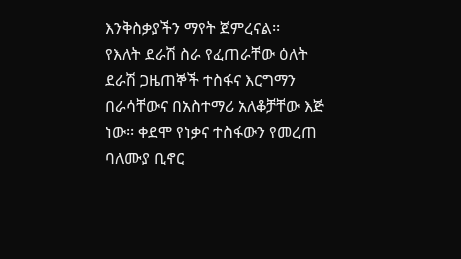እንቅስቃያችን ማየት ጀምረናል፡፡
የእለት ደራሽ ስራ የፈጠራቸው ዕለት ደራሽ ጋዜጠኞች ተስፋና እርግማን በራሳቸውና በአስተማሪ አለቆቻቸው እጅ ነው፡፡ ቀደሞ የነቃና ተስፋውን የመረጠ ባለሙያ ቢኖር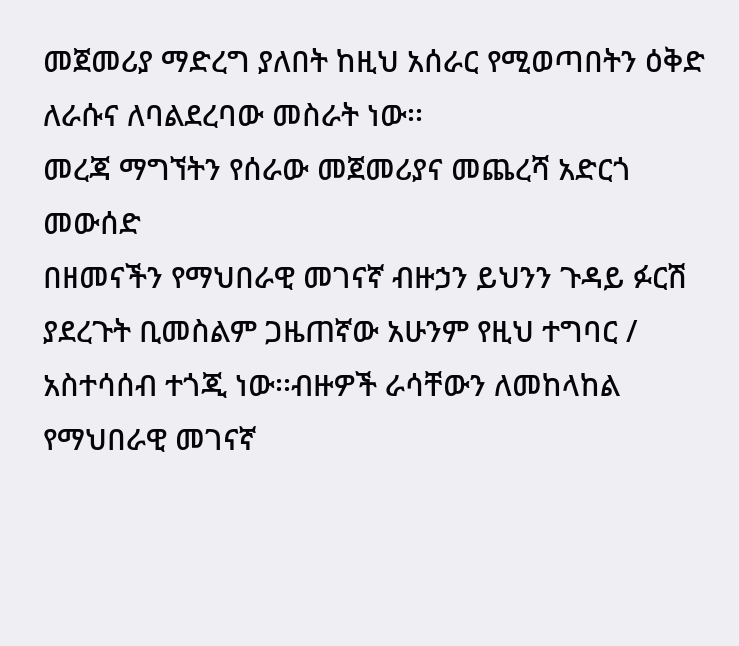መጀመሪያ ማድረግ ያለበት ከዚህ አሰራር የሚወጣበትን ዕቅድ ለራሱና ለባልደረባው መስራት ነው፡፡
መረጃ ማግኘትን የሰራው መጀመሪያና መጨረሻ አድርጎ መውሰድ
በዘመናችን የማህበራዊ መገናኛ ብዙኃን ይህንን ጉዳይ ፉርሽ ያደረጉት ቢመስልም ጋዜጠኛው አሁንም የዚህ ተግባር / አስተሳሰብ ተጎጂ ነው፡፡ብዙዎች ራሳቸውን ለመከላከል የማህበራዊ መገናኛ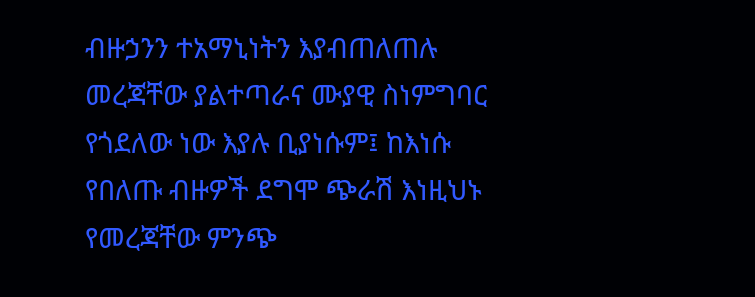ብዙኃንን ተአማኒነትን እያብጠለጠሉ  መረጃቸው ያልተጣራና ሙያዊ ስነምግባር የጎደለው ነው እያሉ ቢያነሱም፤ ከእነሱ የበለጡ ብዙዎች ደግሞ ጭራሽ እነዚህኑ የመረጃቸው ምንጭ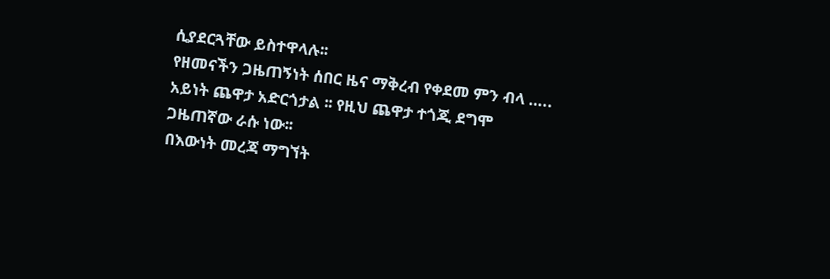ሲያደርጓቸው ይስተዋላሉ፡፡
የዘመናችን ጋዜጠኝነት ሰበር ዜና ማቅረብ የቀደመ ምን ብላ ….. አይነት ጨዋታ አድርጎታል ፡፡ የዚህ ጨዋታ ተጎጂ ደግሞ ጋዜጠኛው ራሱ ነው፡፡
በእውነት መረጃ ማግኘት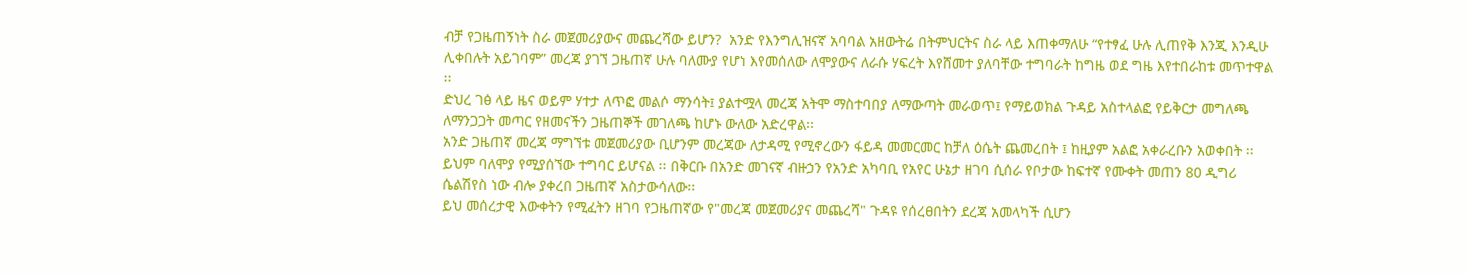ብቻ የጋዜጠኝነት ስራ መጀመሪያውና መጨረሻው ይሆን?  አንድ የእንግሊዝናኛ አባባል አዘውትሬ በትምህርትና ስራ ላይ እጠቀማለሁ “የተፃፈ ሁሉ ሊጠየቅ እንጂ እንዲሁ ሊቀበሉት አይገባም” መረጃ ያገኘ ጋዜጠኛ ሁሉ ባለሙያ የሆነ እየመሰለው ለሞያውና ለራሱ ሃፍረት እየሸመተ ያለባቸው ተግባራት ከግዜ ወደ ግዜ እየተበራከቱ መጥተዋል ፡፡
ድህረ ገፅ ላይ ዜና ወይም ሃተታ ለጥፎ መልሶ ማንሳት፤ ያልተሟላ መረጃ አትሞ ማስተባበያ ለማውጣት መራወጥ፤ የማይወክል ጉዳይ አስተላልፎ የይቅርታ መግለጫ ለማንጋጋት መጣር የዘመናችን ጋዜጠኞች መገለጫ ከሆኑ ውለው አድረዋል፡፡
አንድ ጋዜጠኛ መረጃ ማግኘቱ መጀመሪያው ቢሆንም መረጃው ለታዳሚ የሚኖረውን ፋይዳ መመርመር ከቻለ ዕሴት ጨመረበት ፤ ከዚያም አልፎ አቀራረቡን አወቀበት ፡፡ ይህም ባለሞያ የሚያሰኘው ተግባር ይሆናል ፡፡ በቅርቡ በአንድ መገናኛ ብዙኃን የአንድ አካባቢ የአየር ሁኔታ ዘገባ ሲሰራ የቦታው ከፍተኛ የሙቀት መጠን 80 ዲግሪ ሴልሽየስ ነው ብሎ ያቀረበ ጋዜጠኛ አስታውሳለው፡፡
ይህ መሰረታዊ እውቀትን የሚፈትን ዘገባ የጋዜጠኛው የ"መረጃ መጀመሪያና መጨረሻ" ጉዳዩ የሰረፀበትን ደረጃ አመላካች ሲሆን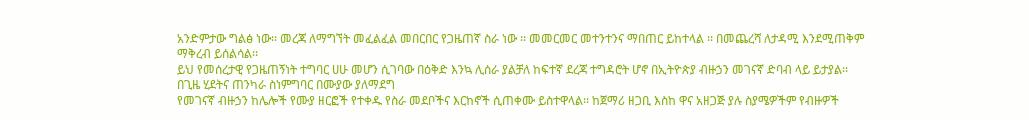አንድምታው ግልፅ ነው፡፡ መረጃ ለማግኘት መፈልፈል መበርበር የጋዜጠኛ ስራ ነው ፡፡ መመርመር መተንተንና ማበጠር ይከተላል ፡፡ በመጨረሻ ለታዳሚ እንደሚጠቅም ማቅረብ ይሰልሳል፡፡
ይህ የመሰረታዊ የጋዜጠኝነት ተግባር ሀሁ መሆን ሲገባው በዕቅድ እንኳ ሊሰራ ያልቻለ ከፍተኛ ደረጃ ተግዳሮት ሆኖ በኢትዮጵያ ብዙኃን መገናኛ ድባብ ላይ ይታያል፡፡
በጊዜ ሂደትና ጠንካራ ስነምግባር በሙያው ያለማደግ
የመገናኛ ብዙኃን ከሌሎች የሙያ ዘርፎች የተቀዱ የስራ መደቦችና እርከኖች ሲጠቀሙ ይስተዋላል፡፡ ከጀማሪ ዘጋቢ እስከ ዋና አዘጋጅ ያሉ ስያሜዎችም የብዙዎች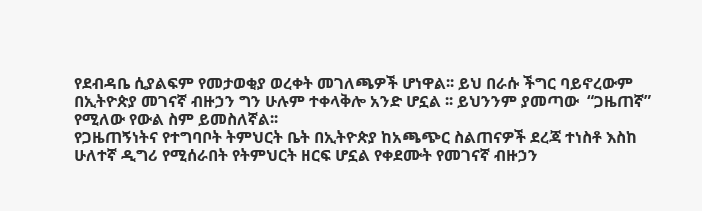የደብዳቤ ሲያልፍም የመታወቂያ ወረቀት መገለጫዎች ሆነዋል፡፡ ይህ በራሱ ችግር ባይኖረውም በኢትዮጵያ መገናኛ ብዙኃን ግን ሁሉም ተቀላቅሎ አንድ ሆኗል ፡፡ ይህንንም ያመጣው  “ጋዜጠኛ” የሚለው የውል ስም ይመስለኛል፡፡
የጋዜጠኝነትና የተግባቦት ትምህርት ቤት በኢትዮጵያ ከአጫጭር ስልጠናዎች ደረጃ ተነስቶ እስከ ሁለተኛ ዲግሪ የሚሰራበት የትምህርት ዘርፍ ሆኗል የቀደሙት የመገናኛ ብዙኃን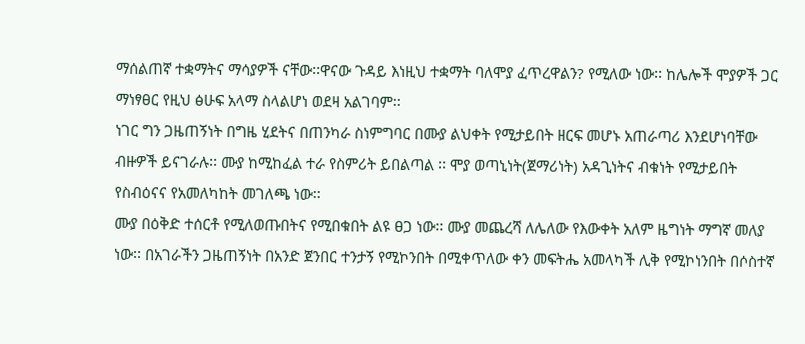ማሰልጠኛ ተቋማትና ማሳያዎች ናቸው፡፡ዋናው ጉዳይ እነዚህ ተቋማት ባለሞያ ፈጥረዋልን? የሚለው ነው፡፡ ከሌሎች ሞያዎች ጋር ማነፃፀር የዚህ ፅሁፍ አላማ ስላልሆነ ወደዛ አልገባም፡፡
ነገር ግን ጋዜጠኝነት በግዜ ሂደትና በጠንካራ ስነምግባር በሙያ ልህቀት የሚታይበት ዘርፍ መሆኑ አጠራጣሪ እንደሆነባቸው ብዙዎች ይናገራሉ፡፡ ሙያ ከሚከፈል ተራ የስምሪት ይበልጣል ፡፡ ሞያ ወጣኒነት(ጀማሪነት) አዳጊነትና ብቁነት የሚታይበት የስብዕናና የአመለካከት መገለጫ ነው፡፡
ሙያ በዕቅድ ተሰርቶ የሚለወጡበትና የሚበቁበት ልዩ ፀጋ ነው፡፡ ሙያ መጨረሻ ለሌለው የእውቀት አለም ዜግነት ማግኛ መለያ ነው፡፡ በአገራችን ጋዜጠኝነት በአንድ ጀንበር ተንታኝ የሚኮንበት በሚቀጥለው ቀን መፍትሔ አመላካች ሊቅ የሚኮነንበት በሶስተኛ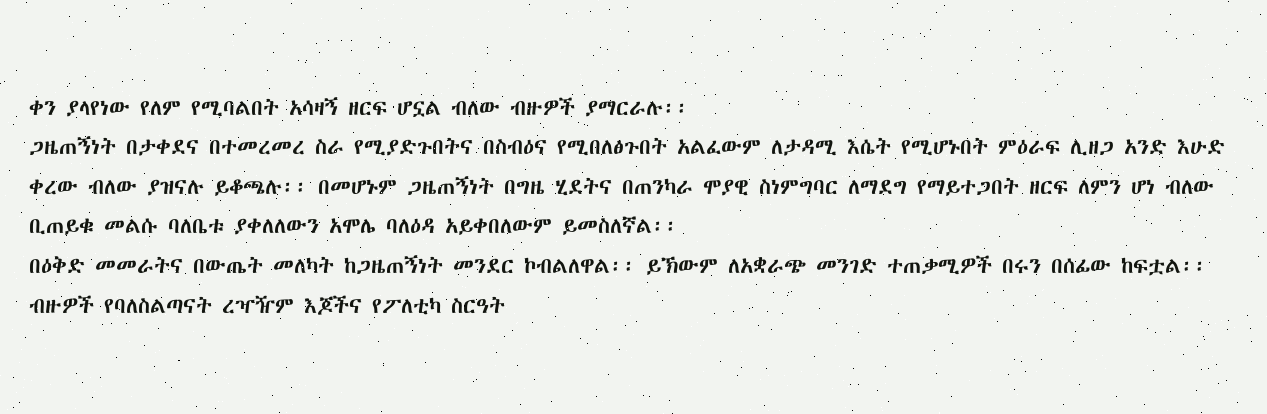ቀን ያላየነው የለም የሚባልበት አሳዛኝ ዘርፍ ሆኗል ብለው ብዙዎች ያማርራሉ፡፡
ጋዜጠኝነት በታቀደና በተመረመረ ስራ የሚያድጉበትና በስብዕና የሚበለፅጉበት አልፈውም ለታዳሚ እሴት የሚሆኑበት ምዕራፍ ሊዘጋ አንድ እሁድ ቀረው ብለው ያዝናሉ ይቆጫሉ፡፡ በመሆኑም ጋዜጠኝነት በግዜ ሂደትና በጠንካራ ሞያዊ ስነምግባር ለማደግ የማይተጋበት ዘርፍ ለምን ሆነ ብለው ቢጠይቁ መልሱ ባለቤቱ ያቀለለውን አሞሌ ባለዕዳ አይቀበለውም ይመስለኛል፡፡
በዕቅድ መመራትና በውጤት መለካት ከጋዜጠኝነት መንደር ኮብልለዋል፡፡ ይኽውም ለአቋራጭ መንገድ ተጠቃሚዎች በሩን በሰፊው ከፍቷል፡፡ ብዙዎች የባለስልጣናት ረዣዥም እጆችና የፖለቲካ ስርዓት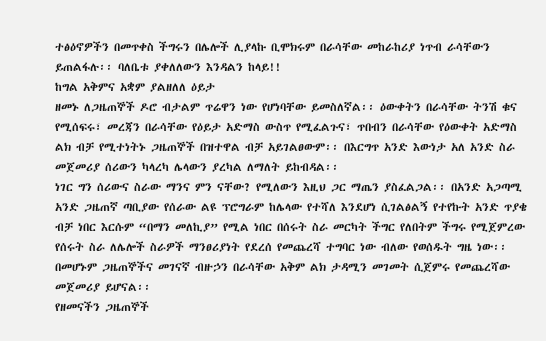ተፅዕኖዎችን በመጥቀስ ችግሩን በሌሎች ሊያላኩ ቢሞክሩም በራሳቸው መከራከሪያ ነጥብ ራሳቸውን ይጠልፋሉ፡፡ ባለቤቱ ያቀለለውን እንዳልን ከላይ!!
ከግል አቅምና አቋም ያልዘለለ ዕይታ
ዘመኑ ለጋዜጠኞች ዶሮ ብታልም ጥሬዋን ነው የሆነባቸው ይመስለኛል፡፡ ዕውቀትን በራሳቸው ትንሽ ቁና የሚሰፍሩ፣ መረጃን በራሳቸው የዕይታ አድማስ ውስጥ የሚፈልጉና፣ ጥበብን በራሳቸው የዕውቀት አድማስ ልክ ብቻ የሚተነትኑ ጋዜጠኞች በዝተዋል ብቻ አይገልፀውም፡፡ በእርግጥ አንድ እውነታ አለ አንድ ስራ መጀመሪያ ሰሪውን ካላረካ ሌላውን ያረካል ለማለት ይከብዳል፡፡
ነገር ግን ሰሪውና ስራው ማንና ምን ናቸው? የሚለውን እዚህ ጋር ማጤን ያስፈልጋል፡፡ በአንድ አጋጣሚ አንድ ጋዜጠኛ ጣቢያው የሰራው ልዩ ፕሮግራም ከሌላው የተሻለ እንደሆነ ሲገልፅልኝ የተየኩት አንድ ጥያቄ ብቻ ነበር እርሱም “በማን መለኪያ” የሚል ነበር በሰሩት ስራ መርካት ችግር የለበትም ችግሩ የሚጀምረው የሰሩት ስራ ለሌሎች ስራዎች ማንፀሪያነት የደረሰ የመጨረሻ ተግባር ነው ብለው የወሰዱት ግዜ ነው፡፡ በመሆኑም ጋዜጠኞችና መገናኛ ብዙኃን በራሳቸው አቅም ልክ ታዳሚን መገመት ሲጀምሩ የመጨረሻው መጀመሪያ ይሆናል፡፡
የዘመናችን ጋዜጠኞች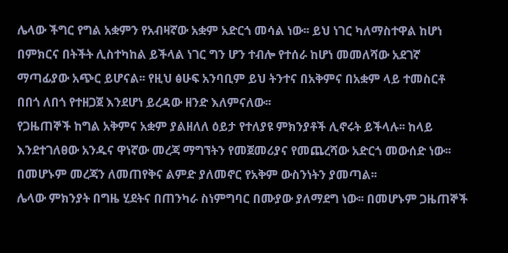ሌላው ችግር የግል አቋምን የአብዛኛው አቋም አድርጎ መሳል ነው፡፡ ይህ ነገር ካለማስተዋል ከሆነ በምክርና በትችት ሊስተካከል ይችላል ነገር ግን ሆን ተብሎ የተሰራ ከሆነ መመለሻው አደገኛ ማጣፊያው አጭር ይሆናል፡፡ የዚህ ፅሁፍ አንባቢም ይህ ትንተና በአቅምና በአቋም ላይ ተመስርቶ በበጎ ለበጎ የተዘጋጀ እንደሆነ ይረዳው ዘንድ እለምናለው፡፡
የጋዜጠኞች ከግል አቅምና አቋም ያልዘለለ ዕይታ የተለያዩ ምክንያቶች ሊኖሩት ይችላሉ፡፡ ከላይ እንደተገለፀው አንዱና ዋነኛው መረጃ ማግኘትን የመጀመሪያና የመጨረሻው አድርጎ መውሰድ ነው፡፡ በመሆኑም መረጃን ለመጠየቅና ልምድ ያለመኖር የአቅም ውስንነትን ያመጣል፡፡
ሌላው ምክንያት በግዜ ሂደትና በጠንካራ ስነምግባር በሙያው ያለማደግ ነው፡፡ በመሆኑም ጋዜጠኞች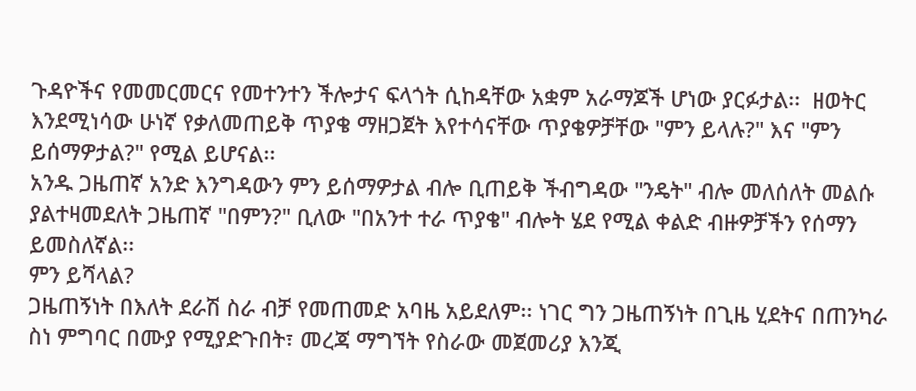ጉዳዮችና የመመርመርና የመተንተን ችሎታና ፍላጎት ሲከዳቸው አቋም አራማጆች ሆነው ያርፉታል፡፡  ዘወትር እንደሚነሳው ሁነኛ የቃለመጠይቅ ጥያቄ ማዘጋጀት እየተሳናቸው ጥያቄዎቻቸው "ምን ይላሉ?" እና "ምን ይሰማዎታል?" የሚል ይሆናል፡፡
አንዱ ጋዜጠኛ አንድ እንግዳውን ምን ይሰማዎታል ብሎ ቢጠይቅ ችብግዳው "ንዴት" ብሎ መለሰለት መልሱ ያልተዛመደለት ጋዜጠኛ "በምን?" ቢለው "በአንተ ተራ ጥያቄ" ብሎት ሄደ የሚል ቀልድ ብዙዎቻችን የሰማን ይመስለኛል፡፡
ምን ይሻላል?
ጋዜጠኝነት በእለት ደራሽ ስራ ብቻ የመጠመድ አባዜ አይደለም፡፡ ነገር ግን ጋዜጠኝነት በጊዜ ሂደትና በጠንካራ ስነ ምግባር በሙያ የሚያድጉበት፣ መረጃ ማግኘት የስራው መጀመሪያ እንጂ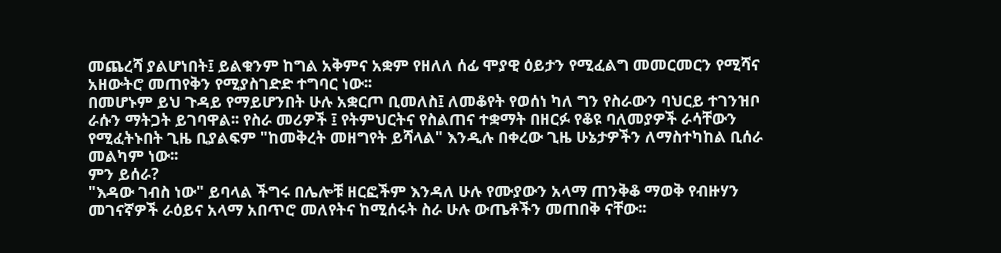መጨረሻ ያልሆነበት፤ ይልቁንም ከግል አቅምና አቋም የዘለለ ሰፊ ሞያዊ ዕይታን የሚፈልግ መመርመርን የሚሻና አዘውትሮ መጠየቅን የሚያስገድድ ተግባር ነው፡፡
በመሆኑም ይህ ጉዳይ የማይሆንበት ሁሉ አቋርጦ ቢመለስ፤ ለመቆየት የወሰነ ካለ ግን የስራውን ባህርይ ተገንዝቦ ራሱን ማትጋት ይገባዋል፡፡ የስራ መሪዎች ፤ የትምህርትና የስልጠና ተቋማት በዘርፉ የቆዩ ባለመያዎች ራሳቸውን የሚፈትኑበት ጊዜ ቢያልፍም "ከመቅረት መዘግየት ይሻላል" እንዲሉ በቀረው ጊዜ ሁኔታዎችን ለማስተካከል ቢሰራ መልካም ነው፡፡
ምን ይሰራ?
"እዳው ገብስ ነው" ይባላል ችግሩ በሌሎቹ ዘርፎችም እንዳለ ሁሉ የሙያውን አላማ ጠንቅቆ ማወቅ የብዙሃን መገናኛዎች ራዕይና አላማ አበጥሮ መለየትና ከሚሰሩት ስራ ሁሉ ውጤቶችን መጠበቅ ናቸው፡፡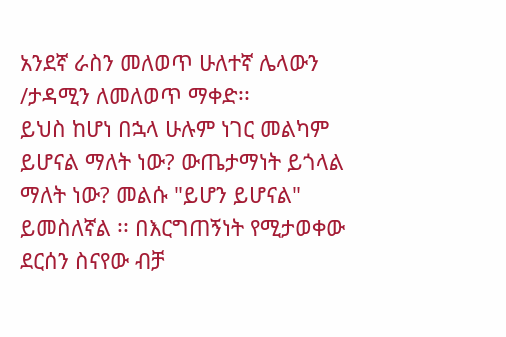አንደኛ ራስን መለወጥ ሁለተኛ ሌላውን /ታዳሚን ለመለወጥ ማቀድ፡፡
ይህስ ከሆነ በኋላ ሁሉም ነገር መልካም ይሆናል ማለት ነው? ውጤታማነት ይጎላል ማለት ነው? መልሱ "ይሆን ይሆናል" ይመስለኛል ፡፡ በእርግጠኝነት የሚታወቀው ደርሰን ስናየው ብቻ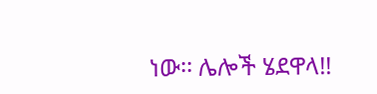ነው፡፡ ሌሎች ሄደዋላ!!